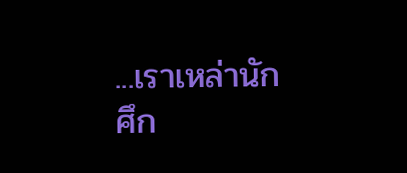...เราเหล่านักศึก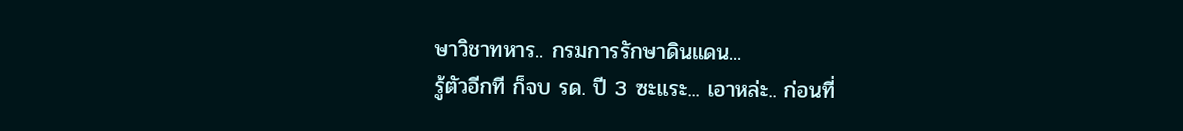ษาวิชาทหาร.. กรมการรักษาดินแดน...
รู้ตัวอีกที ก็จบ รด. ปี 3 ซะแระ... เอาหล่ะ.. ก่อนที่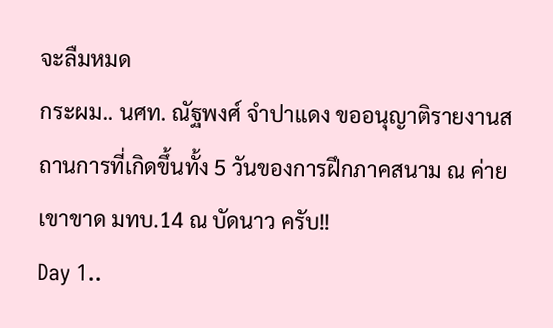จะลืมหมด
กระผม.. นศท. ณัฐพงศ์ จำปาแดง ขออนุญาติรายงานสถานการที่เกิดขึ้นทั้ง 5 วันของการฝึกภาคสนาม ณ ค่ายเขาขาด มทบ.14 ณ บัดนาว ครับ!!
Day 1..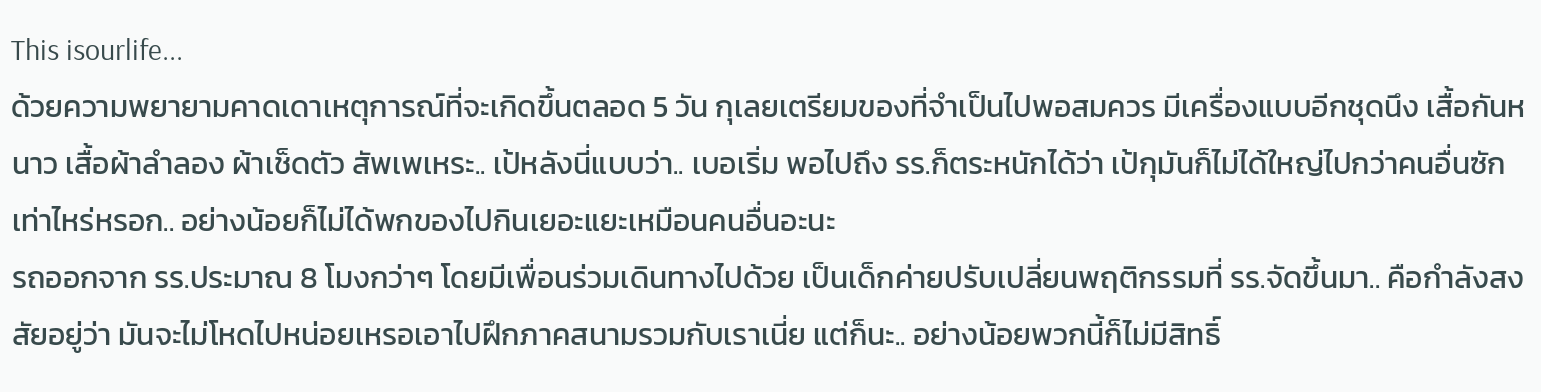This isourlife...
ด้วยความพยายามคาดเดาเหตุการณ์ที่จะเกิดขึ้นตลอด 5 วัน กุเลยเตรียมของที่จำเป็นไปพอสมควร มีเครื่องแบบอีกชุดนึง เสื้อกันหนาว เสื้อผ้าลำลอง ผ้าเช็ดตัว สัพเพเหระ.. เป้หลังนี่แบบว่า.. เบอเริ่ม พอไปถึง รร.ก็ตระหนักได้ว่า เป้กุมันก็ไม่ได้ใหญ่ไปกว่าคนอื่นซักเท่าไหร่หรอก.. อย่างน้อยก็ไม่ได้พกของไปกินเยอะแยะเหมือนคนอื่นอะนะ
รถออกจาก รร.ประมาณ 8 โมงกว่าๆ โดยมีเพื่อนร่วมเดินทางไปด้วย เป็นเด็กค่ายปรับเปลี่ยนพฤติกรรมที่ รร.จัดขึ้นมา.. คือกำลังสงสัยอยู่ว่า มันจะไม่โหดไปหน่อยเหรอเอาไปฝึกภาคสนามรวมกับเราเนี่ย แต่ก็นะ.. อย่างน้อยพวกนี้ก็ไม่มีสิทธิ์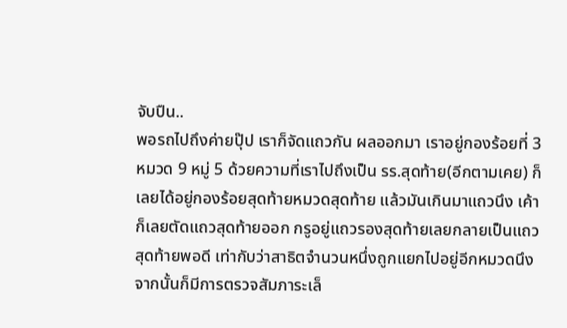จับปืน..
พอรถไปถึงค่ายปุ๊ป เราก็จัดแถวกัน ผลออกมา เราอยู่กองร้อยที่ 3 หมวด 9 หมู่ 5 ด้วยความที่เราไปถึงเป็น รร.สุดท้าย(อีกตามเคย) ก็เลยได้อยู่กองร้อยสุดท้ายหมวดสุดท้าย แล้วมันเกินมาแถวนึง เค้าก็เลยตัดแถวสุดท้ายออก กรูอยู่แถวรองสุดท้ายเลยกลายเป็นแถวสุดท้ายพอดี เท่ากับว่าสาธิตจำนวนหนึ่งถูกแยกไปอยู่อีกหมวดนึง จากนั้นก็มีการตรวจสัมภาระเล็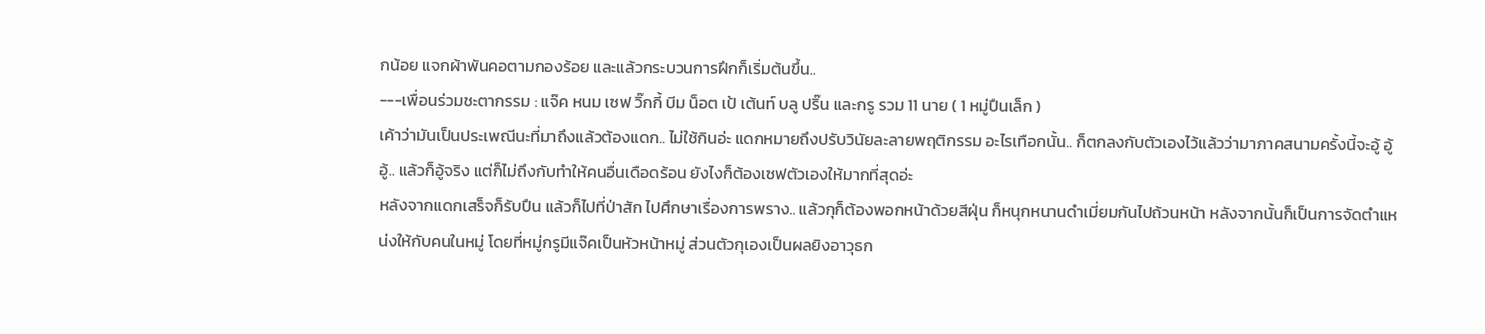กน้อย แจกผ้าพันคอตามกองร้อย และแล้วกระบวนการฝึกก็เริ่มต้นขึ้น..
---เพื่อนร่วมชะตากรรม : แจ๊ค หนม เซฟ วิ๊กกี้ บีม น็อต เป้ เต้นท์ บลู ปริ๊น และกรู รวม 11 นาย ( 1 หมู่ปืนเล็ก )
เค้าว่ามันเป็นประเพณีนะที่มาถึงแล้วต้องแดก.. ไม่ใช้กินอ่ะ แดกหมายถึงปรับวินัยละลายพฤติกรรม อะไรเทือกนั้น.. ก็ตกลงกับตัวเองไว้แล้วว่ามาภาคสนามครั้งนี้จะอู้ อู้ อู้.. แล้วก็อู้จริง แต่ก็ไม่ถึงกับทำให้คนอื่นเดือดร้อน ยังไงก็ต้องเซฟตัวเองให้มากที่สุดอ่ะ
หลังจากแดกเสร็จก็รับปืน แล้วก็ไปที่ป่าสัก ไปศึกษาเรื่องการพราง.. แล้วกุก็ต้องพอกหน้าด้วยสีฝุ่น ก็หนุกหนานดำเมี่ยมกันไปถ้วนหน้า หลังจากนั้นก็เป็นการจัดตำแหน่งให้กับคนในหมู่ โดยที่หมู่กรูมีแจ๊คเป็นหัวหน้าหมู่ ส่วนตัวกุเองเป็นผลยิงอาวุธก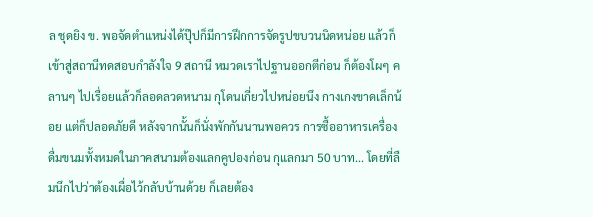ล ชุดยิง ข. พอจัดตำแหน่งได้ปุ๊ปก็มีการฝึกการจัดรูปขบวนนิดหน่อย แล้วก็เข้าสู่สถานีทดสอบกำลังใจ 9 สถานี หมวดเราไปฐานออกตีก่อน ก็ต้องโผๆ คลานๆ ไปเรื่อยแล้วก็ลอดลวดหนาม กุโดนเกี่ยวไปหน่อยนึง กางเกงขาดเล็กน้อย แต่ก็ปลอดภัยดี หลังจากนั้นก็นั่งพักกันนานพอควร การซื้ออาหารเครื่องดื่มขนมทั้งหมดในภาคสนามต้องแลกคูปองก่อน กุแลกมา 50 บาท... โดยที่ลืมนึกไปว่าต้องเผื่อไว้กลับบ้านด้วย ก็เลยต้อง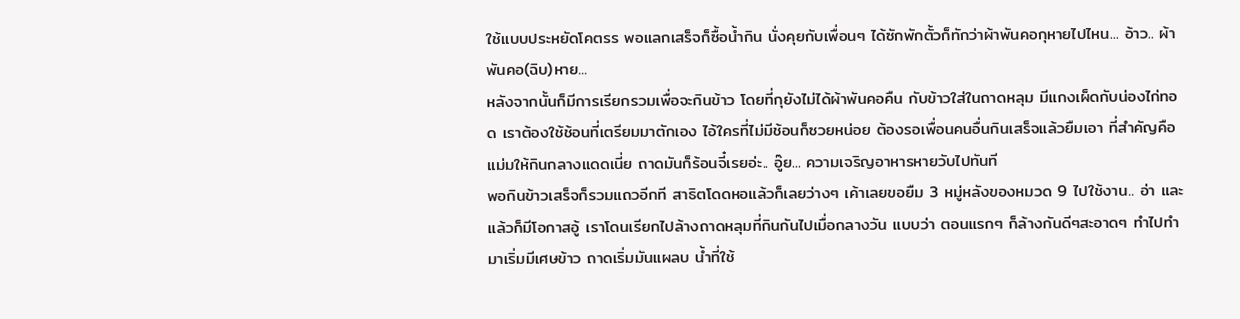ใช้แบบประหยัดโคตรร พอแลกเสร็จก็ซื้อน้ำกิน นั่งคุยกับเพื่อนๆ ได้ซักพักตั้วก็ทักว่าผ้าพันคอกุหายไปไหน... อ้าว.. ผ้าพันคอ(ฉิบ)หาย...
หลังจากนั้นก็มีการเรียกรวมเพื่อจะกินข้าว โดยที่กุยังไม่ได้ผ้าพันคอคืน กับข้าวใส่ในถาดหลุม มีแกงเผ็ดกับน่องไก่ทอด เราต้องใช้ช้อนที่เตรียมมาตักเอง ไอ้ใครที่ไม่มีช้อนก็ซวยหน่อย ต้องรอเพื่อนคนอื่นกินเสร็จแล้วยืมเอา ที่สำคัญคือแม่มให้กินกลางแดดเนี่ย ถาดมันก็ร้อนจี๋เรยอ่ะ.. อู๊ย... ความเจริญอาหารหายวับไปทันที
พอกินข้าวเสร็จก็รวมแถวอีกที สาธิตโดดหอแล้วก็เลยว่างๆ เค้าเลยขอยืม 3 หมู่หลังของหมวด 9 ไปใช้งาน.. อ่า และแล้วก็มีโอกาสอู้ เราโดนเรียกไปล้างถาดหลุมที่กินกันไปเมื่อกลางวัน แบบว่า ตอนแรกๆ ก็ล้างกันดีๆสะอาดๆ ทำไปทำมาเริ่มมีเศษข้าว ถาดเริ่มมันแผลบ น้ำที่ใช้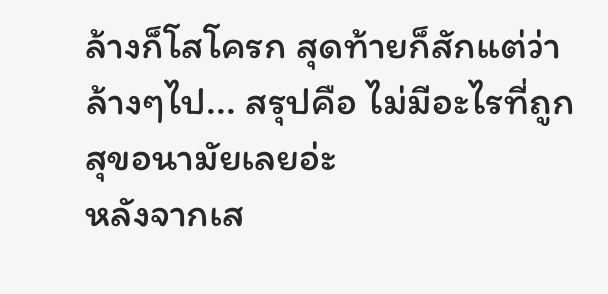ล้างก็โสโครก สุดท้ายก็สักแต่ว่าล้างๆไป... สรุปคือ ไม่มีอะไรที่ถูกสุขอนามัยเลยอ่ะ
หลังจากเส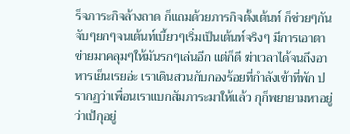ร็จภาระกิจล้างถาด ก็แถมด้วยภารกิจตั้งเต้นท์ ก็ช่วยๆกันจับๆยกๆจนเต้นท์เบี้ยวๆเริ่มเป็นเต้นท์จริงๆ มีการเอาตาข่ายมาคลุมๆให้มันรกๆเล่นอีก แต่ก็ดี ฆ่าเวลาได้จนถึงอาหารเย็นเรยอ่ะ เราเดินสวนกับกองร้อยที่กำลังเข้าที่พัก ปรากฏว่าเพื่อนเราแบกสัมภาระมาให้แล้ว กุก็พยายามหาอยู่ว่าเป้กุอยู่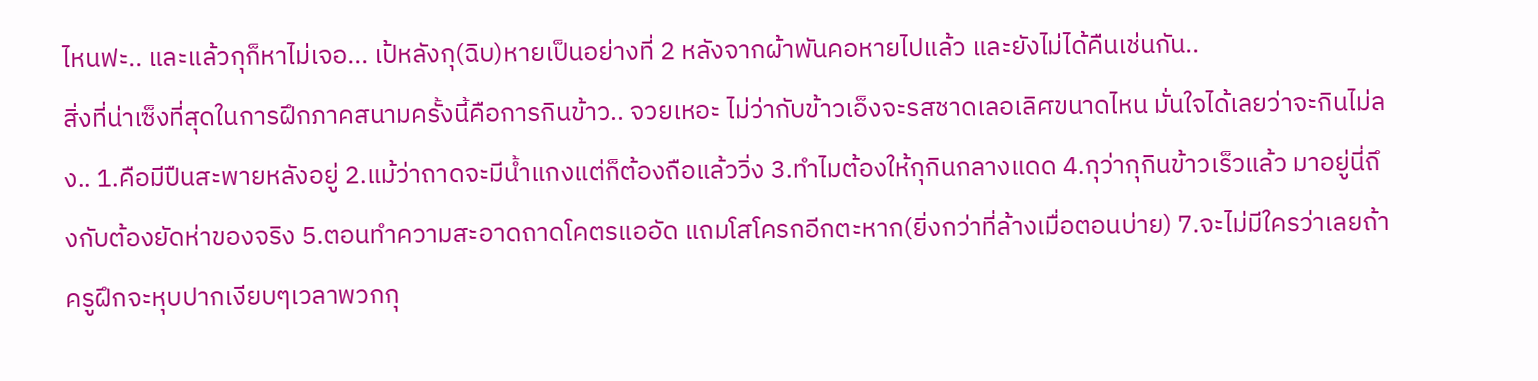ไหนฟะ.. และแล้วกุก็หาไม่เจอ... เป้หลังกุ(ฉิบ)หายเป็นอย่างที่ 2 หลังจากผ้าพันคอหายไปแล้ว และยังไม่ได้คืนเช่นกัน..
สิ่งที่น่าเซ็งที่สุดในการฝึกภาคสนามครั้งนี้คือการกินข้าว.. จวยเหอะ ไม่ว่ากับข้าวเอ็งจะรสชาดเลอเลิศขนาดไหน มั่นใจได้เลยว่าจะกินไม่ลง.. 1.คือมีปืนสะพายหลังอยู่ 2.แม้ว่าถาดจะมีน้ำแกงแต่ก็ต้องถือแล้ววิ่ง 3.ทำไมต้องให้กุกินกลางแดด 4.กุว่ากุกินข้าวเร็วแล้ว มาอยู่นี่ถึงกับต้องยัดห่าของจริง 5.ตอนทำความสะอาดถาดโคตรแออัด แถมโสโครกอีกตะหาก(ยิ่งกว่าที่ล้างเมื่อตอนบ่าย) 7.จะไม่มีใครว่าเลยถ้าครูฝึกจะหุบปากเงียบๆเวลาพวกกุ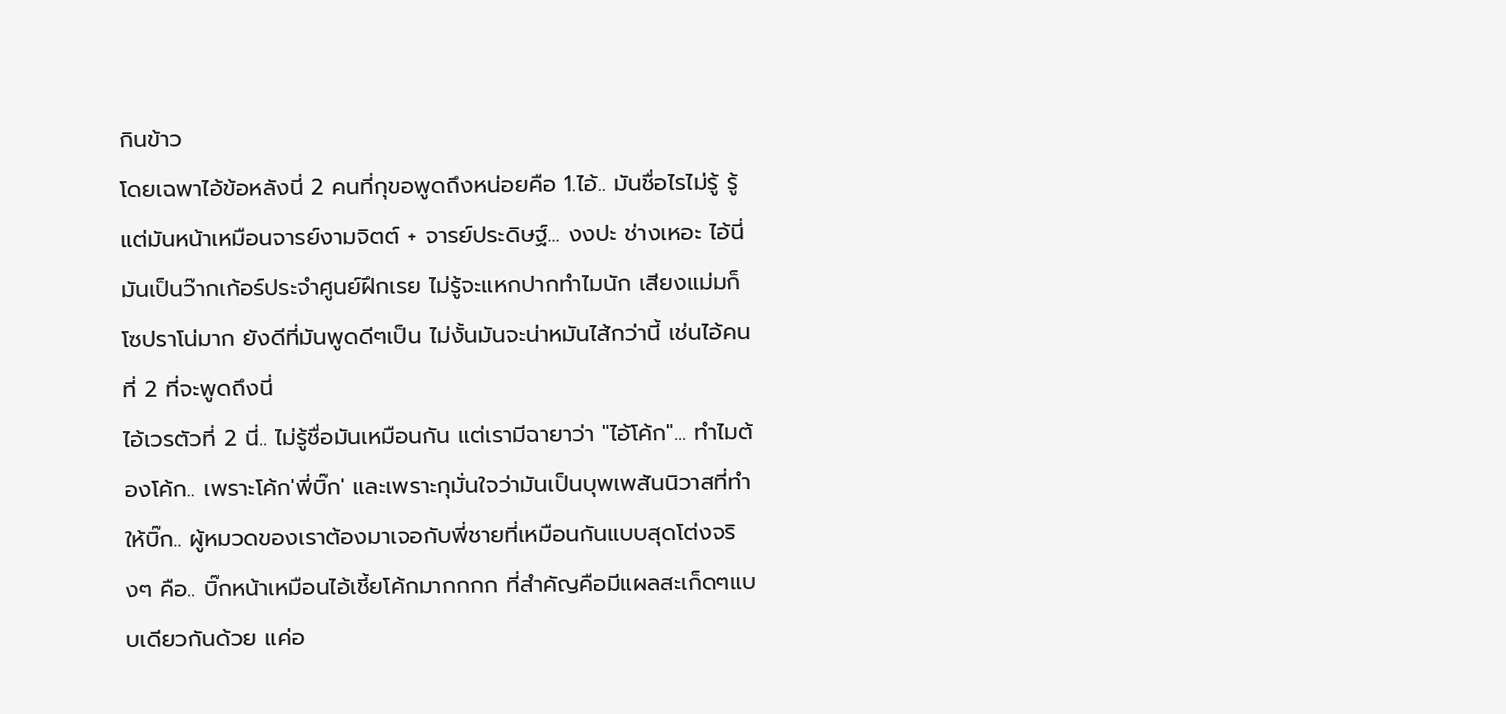กินข้าว
โดยเฉพาไอ้ข้อหลังนี่ 2 คนที่กุขอพูดถึงหน่อยคือ 1.ไอ้.. มันชื่อไรไม่รู้ รู้แต่มันหน้าเหมือนจารย์งามจิตต์ + จารย์ประดิษฐ์... งงปะ ช่างเหอะ ไอ้นี่มันเป็นว๊ากเก้อร์ประจำศูนย์ฝึกเรย ไม่รู้จะแหกปากทำไมนัก เสียงแม่มก็โซปราโน่มาก ยังดีที่มันพูดดีๆเป็น ไม่งั้นมันจะน่าหมันไส้กว่านี้ เช่นไอ้คนที่ 2 ที่จะพูดถึงนี่
ไอ้เวรตัวที่ 2 นี่.. ไม่รู้ชื่อมันเหมือนกัน แต่เรามีฉายาว่า "ไอ้โค้ก"... ทำไมต้องโค้ก.. เพราะโค้ก'พี่บิ๊ก' และเพราะกุมั่นใจว่ามันเป็นบุพเพสันนิวาสที่ทำให้บิ๊ก.. ผู้หมวดของเราต้องมาเจอกับพี่ชายที่เหมือนกันแบบสุดโต่งจริงๆ คือ.. บิ๊กหน้าเหมือนไอ้เชี้ยโค้กมากกกก ที่สำคัญคือมีแผลสะเก็ดๆแบบเดียวกันด้วย แค่อ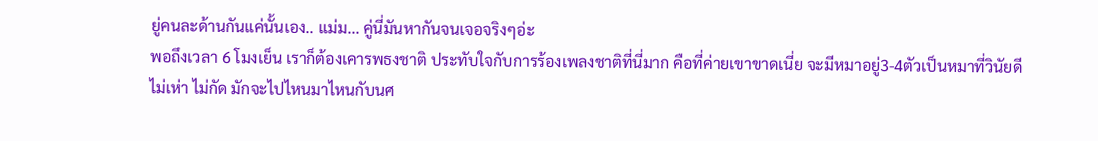ยู่คนละด้านกันแค่นั้นเอง.. แม่ม... คู่นี่มันหากันจนเจอจริงๆอ่ะ
พอถึงเวลา 6 โมงเย็น เราก็ต้องเคารพธงชาติ ประทับใจกับการร้องเพลงชาติที่นี่มาก คือที่ค่ายเขาขาดเนี่ย จะมีหมาอยู่3-4ตัวเป็นหมาที่วินัยดี ไม่เห่า ไม่กัด มักจะไปไหนมาไหนกับนศ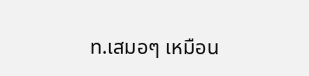ท.เสมอๆ เหมือน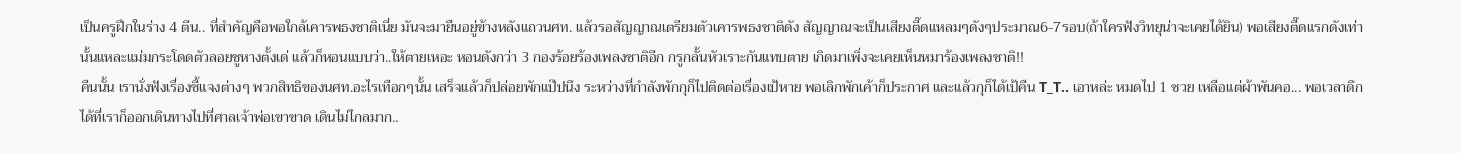เป็นครูฝึกในร่าง 4 ตีน.. ที่สำคัญคือพอใกล้เคารพธงชาติเนี่ย มันจะมายืนอยู่ข้างหลังแถวนศท. แล้วรอสัญญาณเตรียมตัวเคารพธงชาติดัง สัญญาณจะเป็นเสียงตี๊ดแหลมๆดังๆประมาณ6-7รอบ(ถ้าใครฟังวิทยุน่าจะเคยได้ยิน) พอเสียงตื๊ดแรกดังเท่านั้นแหละแม่มกระโดดตัวลอยชูหางตั้งเด่ แล้วก็หอนแบบว่า..ให้ตายเหอะ หอนดังกว่า 3 กองร้อยร้องเพลงชาติอีก กรูกลั้นหัวเราะกันแทบตาย เกิดมาเพิ่งจะเคยเห็นหมาร้องเพลงชาติ!!
คืนนั้น เรานั่งฟังเรื่องชี้แจงต่างๆ พวกสิทธิของนศท.อะไรเทือกๆนั้น เสร็จแล้วก็ปล่อยพักแป๊ปนึง ระหว่างที่กำลังพักกุก็ไปติดต่อเรื่องเป้หาย พอเลิกพักเค้าก็ประกาศ และแล้วกุก็ได้เป้คืน T_T.. เอาหล่ะ หมดไป 1 ซวย เหลือแต่ผ้าพันคอ... พอเวลาดึกได้ที่เราก็ออกเดินทางไปที่ศาลเจ้าพ่อเขาขาด เดินไม่ไกลมาก..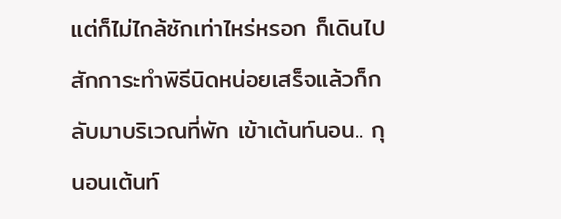แต่ก็ไม่ไกล้ซักเท่าไหร่หรอก ก็เดินไปสักการะทำพิธีนิดหน่อยเสร็จแล้วก็กลับมาบริเวณที่พัก เข้าเต้นท์นอน.. กุนอนเต้นท์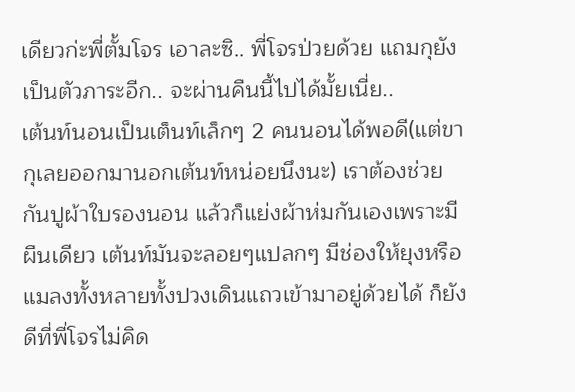เดียวก่ะพี่ตั้มโจร เอาละซิ.. พี่โจรป่วยด้วย แถมกุยังเป็นตัวภาระอีก.. จะผ่านคืนนี้ไปได้มั้ยเนี่ย..
เต้นท์นอนเป็นเต็นท์เล็กๆ 2 คนนอนได้พอดี(แต่ขากุเลยออกมานอกเต้นท์หน่อยนึงนะ) เราต้องช่วยกันปูผ้าใบรองนอน แล้วก็แย่งผ้าห่มกันเองเพราะมีผืนเดียว เต้นท์มันจะลอยๆแปลกๆ มีช่องให้ยุงหรือแมลงทั้งหลายทั้งปวงเดินแถวเข้ามาอยู่ด้วยได้ ก็ยังดีที่พี่โจรไม่คิด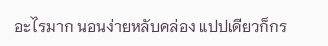อะไรมาก นอนง่ายหลับคล่อง แปปเดียวก็กร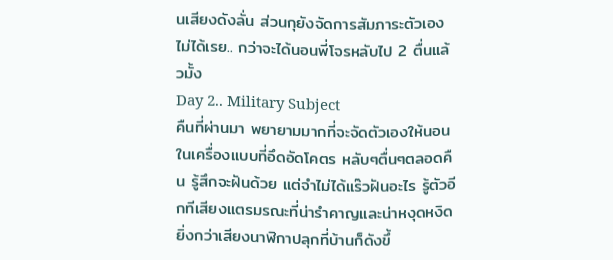นเสียงดังลั่น ส่วนกุยังจัดการสัมภาระตัวเองไม่ได้เรย.. กว่าจะได้นอนพี่โจรหลับไป 2 ตื่นแล้วมั้ง
Day 2.. Military Subject
คืนที่ผ่านมา พยายามมากที่จะจัดตัวเองให้นอนในเครื่องแบบที่อึดอัดโคตร หลับๆตื่นๆตลอดคืน รู้สึกจะฝันด้วย แต่จำไม่ได้แร๊วฝันอะไร รู้ตัวอีกทีเสียงแตรมรณะที่น่ารำคาญและน่าหงุดหงิดยิ่งกว่าเสียงนาฬิกาปลุกที่บ้านก็ดังขึ้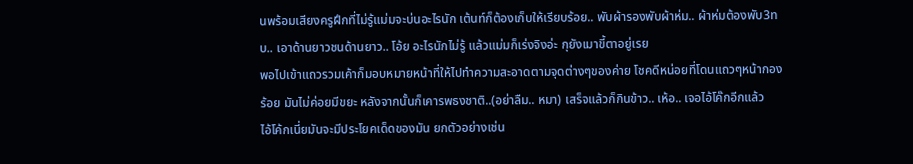นพร้อมเสียงครูฝึกที่ไม่รู้แม่มจะบ่นอะไรนัก เต้นท์ก็ต้องเก็บให้เรียบร้อย.. พับผ้ารองพับผ้าห่ม.. ผ้าห่มต้องพับ3ทบ.. เอาด้านยาวชนด้านยาว.. โอ้ย อะไรนักไม่รู้ แล้วแม่มก็เร่งจิงอ่ะ กุยังเมาขี้ตาอยู่เรย
พอไปเข้าแถวรวมเค้าก็มอบหมายหน้าที่ให้ไปทำความสะอาดตามจุดต่างๆของค่าย โชคดีหน่อยที่โดนแถวๆหน้ากองร้อย มันไม่ค่อยมีขยะ หลังจากนั้นก็เคารพธงชาติ..(อย่าลืม.. หมา) เสร็จแล้วก็กินข้าว.. เห้อ.. เจอไอ้โค๊กอีกแล้ว
ไอ้โค้กเนี่ยมันจะมีประโยคเด็ดของมัน ยกตัวอย่างเช่น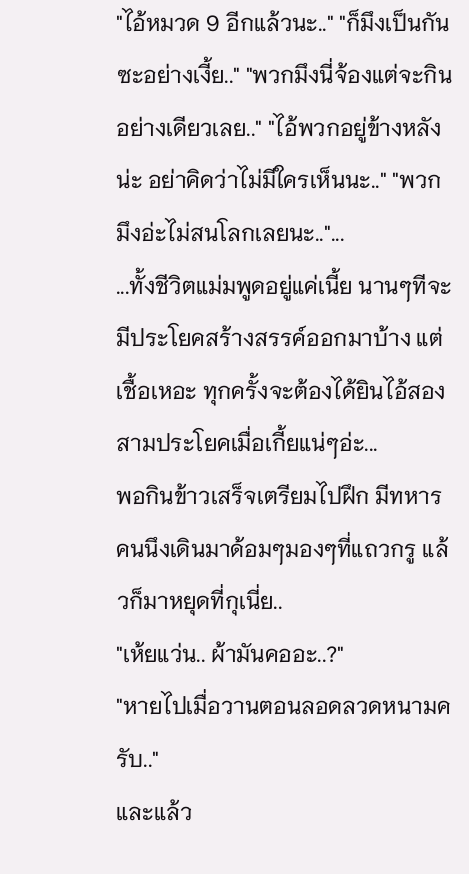"ไอ้หมวด 9 อีกแล้วนะ.." "ก็มึงเป็นกันซะอย่างเงี้ย.." "พวกมึงนี่จ้องแต่จะกินอย่างเดียวเลย.." "ไอ้พวกอยู่ข้างหลังน่ะ อย่าคิดว่าไม่มีใครเห็นนะ.." "พวกมึงอ่ะไม่สนโลกเลยนะ.."...
...ทั้งชีวิตแม่มพูดอยู่แค่เนี้ย นานๆทีจะมีประโยคสร้างสรรค์ออกมาบ้าง แต่เชื้อเหอะ ทุกครั้งจะต้องได้ยินไอ้สองสามประโยคเมื่อเกี้ยแน่ๆอ่ะ...
พอกินข้าวเสร็จเตรียมไปฝึก มีทหารคนนึงเดินมาด้อมๆมองๆที่แถวกรู แล้วก็มาหยุดที่กุเนี่ย..
"เห้ยแว่น.. ผ้ามันคออะ..?"
"หายไปเมื่อวานตอนลอดลวดหนามครับ.."
และแล้ว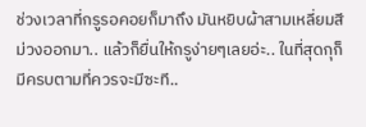ช่วงเวลาที่กรูรอคอยก็มาถึง มันหยิบผ้าสามเหลี่ยมสีม่วงออกมา.. แล้วก็ยื่นให้กรูง่ายๆเลยอ่ะ.. ในที่สุดกุก็มีครบตามที่ควรจะมีซะที..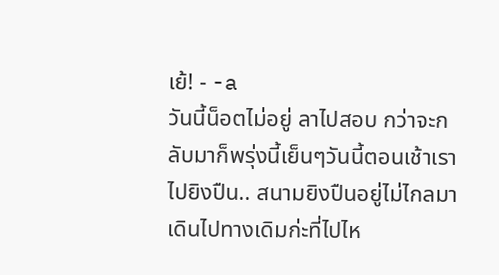เย้! - -a
วันนี้น็อตไม่อยู่ ลาไปสอบ กว่าจะกลับมาก็พรุ่งนี้เย็นๆวันนี้ตอนเช้าเราไปยิงปืน.. สนามยิงปืนอยู่ไม่ไกลมา เดินไปทางเดิมก่ะที่ไปไห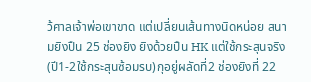ว้ศาลเจ้าพ่อเขาขาด แต่เปลี่ยนเส้นทางนิดหน่อย สนามยิงปืน 25 ช่องยิง ยิงด้วยปืน HK แต่ใช้กระสุนจริง(ปี1-2ใช้กระสุนซ้อมรบ)กุอยู่ผลัดที่2 ช่องยิงที่ 22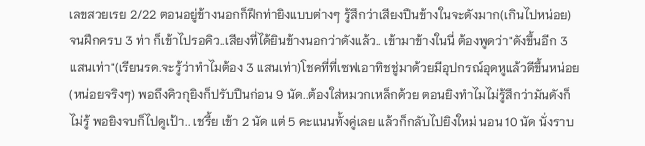เลขสวยเรย 2/22 ตอนอยู่ข้างนอกก็ฝึกท่ายิงแบบต่างๆ รู้สึกว่าเสียงปืนข้างในจะดังมาก(เกินไปหน่อย) จนฝึกครบ 3 ท่า ก็เข้าไปรอคิว..เสียงที่ได้ยินข้างนอกว่าดังแล้ว.. เข้ามาข้างในนี่ ต้องพูดว่า"ดังขึ้นอีก 3 แสนเท่า"(เรียนรด.จะรู้ว่าทำไมต้อง 3 แสนเท่า)โชคที่ที่เซฟเอาทิชชู่มาด้วยมีอุปกรณ์อุดหูแล้วดีขึ้นหน่อย(หน่อยจริงๆ) พอถึงคิวกุยิงก็ปรับปืนก่อน 9 นัด..ต้องใส่หมวกเหล็กด้วย ตอนยิงทำไมไม่รู้สึกว่ามันดังก็ไม่รู้ พอยิงจบก็ไปดูเป้า.. เชรี้ย เข้า 2 นัด แต่ 5 คะแนนทั้งคู่เลย แล้วก็กลับไปยิงใหม่ นอน 10 นัด นั่งราบ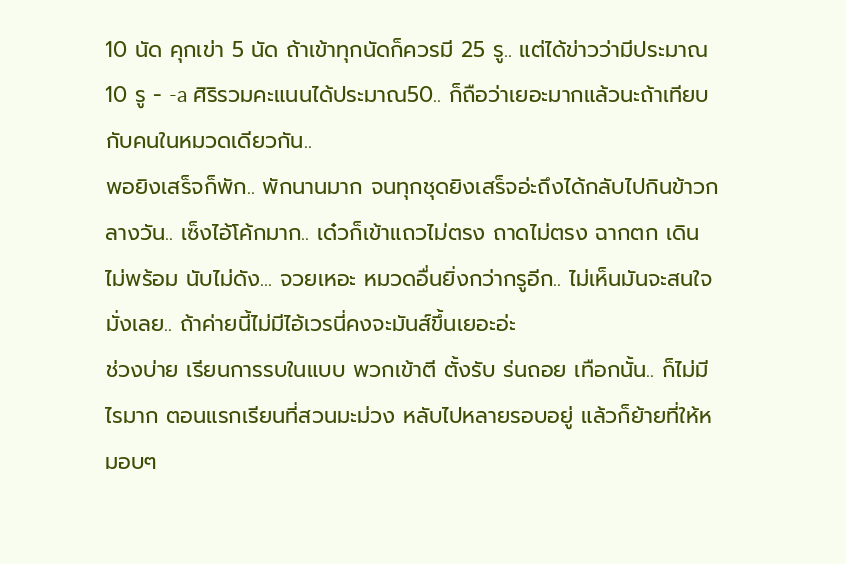10 นัด คุกเข่า 5 นัด ถ้าเข้าทุกนัดก็ควรมี 25 รู.. แต่ได้ข่าวว่ามีประมาณ 10 รู - -a ศิริรวมคะแนนได้ประมาณ50.. ก็ถือว่าเยอะมากแล้วนะถ้าเทียบกับคนในหมวดเดียวกัน..
พอยิงเสร็จก็พัก.. พักนานมาก จนทุกชุดยิงเสร็จอ่ะถึงได้กลับไปกินข้าวกลางวัน.. เซ็งไอ้โค้กมาก.. เด๋วก็เข้าแถวไม่ตรง ถาดไม่ตรง ฉากตก เดินไม่พร้อม นับไม่ดัง... จวยเหอะ หมวดอื่นยิ่งกว่ากรูอีก.. ไม่เห็นมันจะสนใจมั่งเลย.. ถ้าค่ายนี้ไม่มีไอ้เวรนี่คงจะมันส์ขึ้นเยอะอ่ะ
ช่วงบ่าย เรียนการรบในแบบ พวกเข้าตี ตั้งรับ ร่นถอย เทือกนั้น.. ก็ไม่มีไรมาก ตอนแรกเรียนที่สวนมะม่วง หลับไปหลายรอบอยู่ แล้วก็ย้ายที่ให้หมอบๆ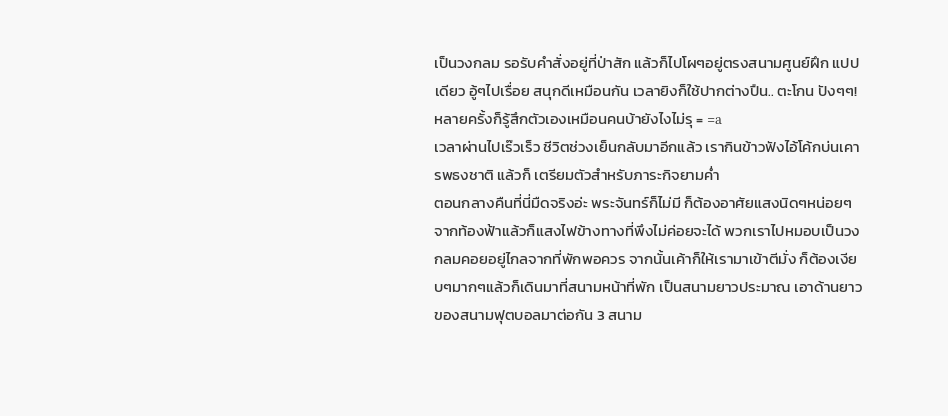เป็นวงกลม รอรับคำสั่งอยู่ที่ป่าสัก แล้วก็ไปโผๆอยู่ตรงสนามศูนย์ฝึก แปปเดียว อู้ๆไปเรื่อย สนุกดีเหมือนกัน เวลายิงก็ใช้ปากต่างปืน.. ตะโกน ปังๆๆ! หลายครั้งก็รู้สึกตัวเองเหมือนคนบ้ายังไงไม่รุ = =a
เวลาผ่านไปเร๊วเร็ว ชีวิตช่วงเย็นกลับมาอีกแล้ว เรากินข้าวฟังไอ้โค้กบ่นเคารพธงชาติ แล้วก็ เตรียมตัวสำหรับภาระกิจยามค่ำ
ตอนกลางคืนที่นี่มืดจริงอ่ะ พระจันทร์ก็ไม่มี ก็ต้องอาศัยแสงนิดๆหน่อยๆจากท้องฟ้าแล้วก็แสงไฟข้างทางที่พึงไม่ค่อยจะได้ พวกเราไปหมอบเป็นวงกลมคอยอยู่ไกลจากที่พักพอควร จากนั้นเค้าก็ให้เรามาเข้าตีมั่ง ก็ต้องเงียบๆมากๆแล้วก็เดินมาที่สนามหน้าที่พัก เป็นสนามยาวประมาณ เอาด้านยาวของสนามฟุตบอลมาต่อกัน 3 สนาม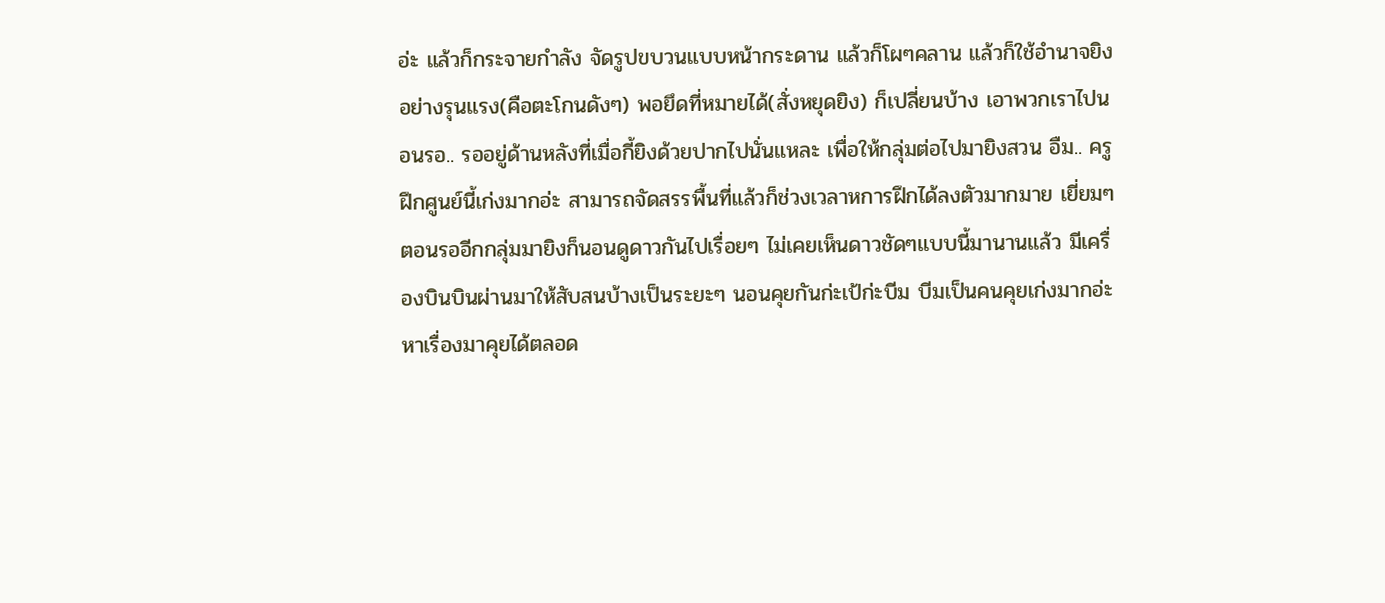อ่ะ แล้วก็กระจายกำลัง จัดรูปขบวนแบบหน้ากระดาน แล้วก็โผๆคลาน แล้วก็ใช้อำนาจยิงอย่างรุนแรง(คือตะโกนดังๆ) พอยึดที่หมายได้(สั่งหยุดยิง) ก็เปลี่ยนบ้าง เอาพวกเราไปนอนรอ.. รออยู่ด้านหลังที่เมื่อกี้ยิงด้วยปากไปนั่นแหละ เพื่อให้กลุ่มต่อไปมายิงสวน อืม.. ครูฝึกศูนย์นี้เก่งมากอ่ะ สามารถจัดสรรพื้นที่แล้วก็ช่วงเวลาหการฝึกได้ลงตัวมากมาย เยี่ยมๆ
ตอนรออีกกลุ่มมายิงก็นอนดูดาวกันไปเรื่อยๆ ไม่เคยเห็นดาวชัดๆแบบนี้มานานแล้ว มีเครื่องบินบินผ่านมาให้สับสนบ้างเป็นระยะๆ นอนคุยกันก่ะเป้ก่ะบีม บีมเป็นคนคุยเก่งมากอ่ะ หาเรื่องมาคุยได้ตลอด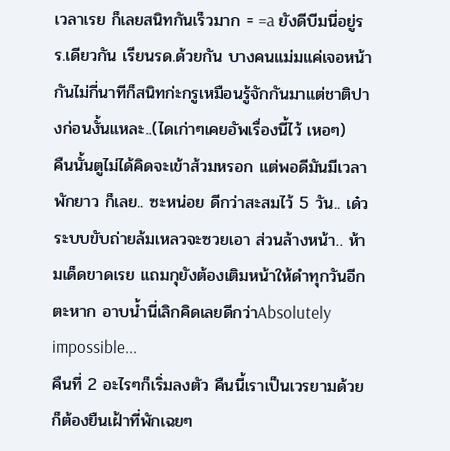เวลาเรย ก็เลยสนิทกันเร็วมาก = =a ยังดีบีมนี่อยู่รร.เดียวกัน เรียนรด.ด้วยกัน บางคนแม่มแค่เจอหน้ากันไม่กี่นาทีก็สนิทก่ะกรูเหมือนรู้จักกันมาแต่ชาติปางก่อนงั้นแหละ..(ไดเก่าๆเคยอัพเรื่องนี้ไว้ เหอๆ)
คืนนั้นตูไม่ได้คิดจะเข้าส้วมหรอก แต่พอดีมันมีเวลาพักยาว ก็เลย.. ซะหน่อย ดีกว่าสะสมไว้ 5 วัน.. เด๋วระบบขับถ่ายล้มเหลวจะซวยเอา ส่วนล้างหน้า.. ห้ามเด็ดขาดเรย แถมกุยังต้องเติมหน้าให้ดำทุกวันอีกตะหาก อาบน้ำนี่เลิกคิดเลยดีกว่าAbsolutely impossible...
คืนที่ 2 อะไรๆก็เริ่มลงตัว คืนนี้เราเป็นเวรยามด้วย ก็ต้องยืนเฝ้าที่พักเฉยๆ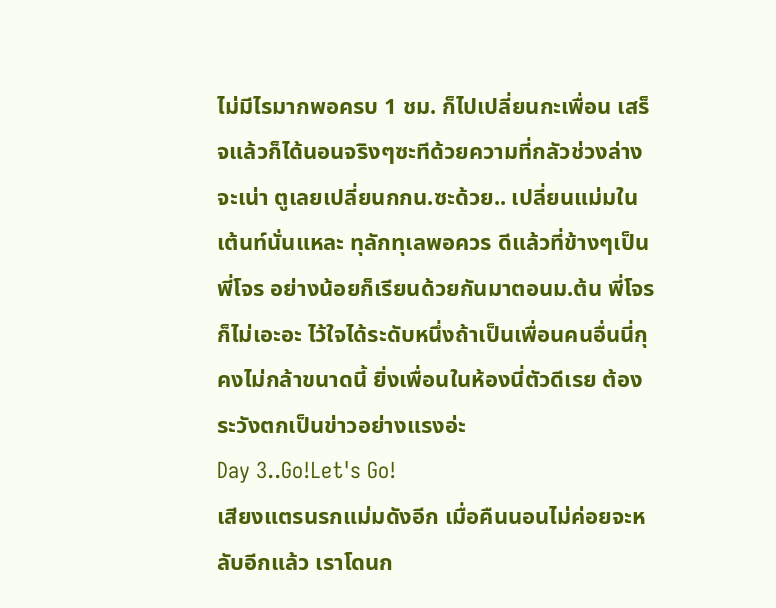ไม่มีไรมากพอครบ 1 ชม. ก็ไปเปลี่ยนกะเพื่อน เสร็จแล้วก็ได้นอนจริงๆซะทีด้วยความที่กลัวช่วงล่างจะเน่า ตูเลยเปลี่ยนกกน.ซะด้วย.. เปลี่ยนแม่มในเต้นท์นั่นแหละ ทุลักทุเลพอควร ดีแล้วที่ข้างๆเป็นพี่โจร อย่างน้อยก็เรียนด้วยกันมาตอนม.ต้น พี่โจรก็ไม่เอะอะ ไว้ใจได้ระดับหนึ่งถ้าเป็นเพื่อนคนอื่นนี่กุคงไม่กล้าขนาดนี้ ยิ่งเพื่อนในห้องนี่ตัวดีเรย ต้องระวังตกเป็นข่าวอย่างแรงอ่ะ
Day 3..Go!Let's Go!
เสียงแตรนรกแม่มดังอีก เมื่อคืนนอนไม่ค่อยจะหลับอีกแล้ว เราโดนก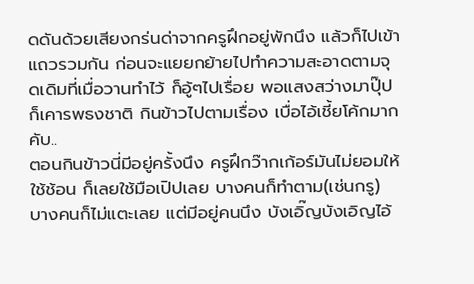ดดันด้วยเสียงกร่นด่าจากครูฝึกอยู่พักนึง แล้วก็ไปเข้าแถวรวมกัน ก่อนจะแยยกย้ายไปทำความสะอาดตามจุดเดิมที่เมื่อวานทำไว้ ก็อู้ๆไปเรื่อย พอแสงสว่างมาปุ๊ปก็เคารพธงชาติ กินข้าวไปตามเรื่อง เบื่อไอ้เชี้ยโค้กมากคับ..
ตอนกินข้าวนี่มีอยู่ครั้งนึง ครูฝึกว๊ากเก้อร์มันไม่ยอมให้ใช้ช้อน ก็เลยใช้มือเปิปเลย บางคนก็ทำตาม(เช่นกรู) บางคนก็ไม่แตะเลย แต่มีอยู่คนนึง บังเอิ๊ญบังเอิญไอ้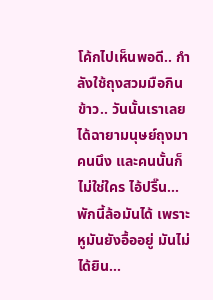โค้กไปเห็นพอดี.. กำลังใช้ถุงสวมมือกินข้าว.. วันนั้นเราเลยได้ฉายามนุษย์ถุงมาคนนึง และคนนั้นก็ไม่ใช่ใคร ไอ้ปริ๊น...
พักนี้ล้อมันได้ เพราะหูมันยังอื้ออยู่ มันไม่ได้ยิน...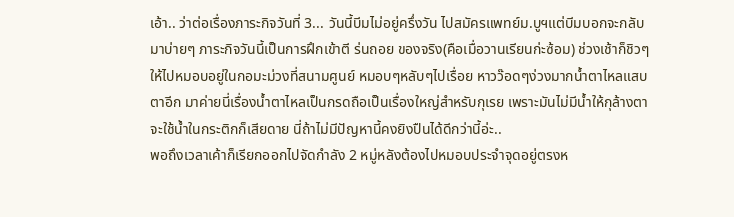เอ้า.. ว่าต่อเรื่องภาระกิจวันที่ 3... วันนี้บีมไม่อยู่ครึ่งวัน ไปสมัครแพทย์ม.บูฯแต่บีมบอกจะกลับมาบ่ายๆ ภาระกิจวันนี้เป็นการฝึกเข้าตี ร่นถอย ของจริง(คือเมื่อวานเรียนก่ะซ้อม) ช่วงเช้าก็ชิวๆ ให้ไปหมอบอยู่ในกอมะม่วงที่สนามศูนย์ หมอบๆหลับๆไปเรื่อย หาวว๊อดๆง่วงมากน้ำตาไหลแสบตาอีก มาค่ายนี่เรื่องน้ำตาไหลเป็นกรดถือเป็นเรื่องใหญ่สำหรับกุเรย เพราะมันไม่มีน้ำให้กุล้างตา จะใช้น้ำในกระติกก็เสียดาย นี่ถ้าไม่มีปัญหานี้คงยิงปืนได้ดีกว่านี้อ่ะ..
พอถึงเวลาเค้าก็เรียกออกไปจัดกำลัง 2 หมู่หลังต้องไปหมอบประจำจุดอยู่ตรงห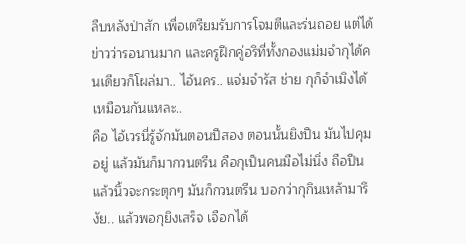ลืบหลังป่าสัก เพื่อเตรียมรับการโจมตีและร่นถอย แต่ได้ข่าวว่ารอนานมาก และครูฝึกคู่อริที่ทั้งกองแม่มจำกุได้คนเดียวก็โผล่มา.. ไอ้นคร.. แจ่มจำรัส ช่าย กุก็จำเมิงได้เหมือนกันแหละ..
คือ ไอ้เวรนี่รู้จักมันตอนปีสอง ตอนนั้นยิงปืน มันไปคุมอยู่ แล้วมันก็มากวนตรีน คือกุเป็นคนมือไม่นิ่ง ถือปืนแล้วนิ้วจะกระตุกๆ มันก็กวนตรีน บอกว่ากุกินเหล้ามารึงัย.. แล้วพอกุยิงเสร็จ เจือกได้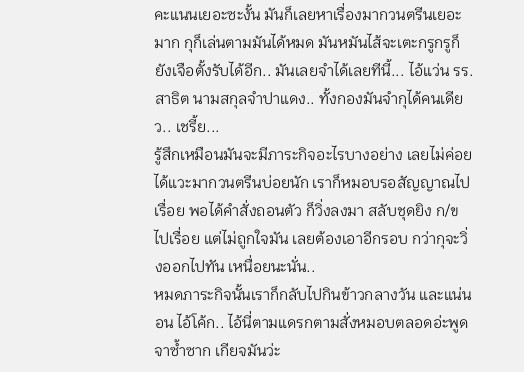คะแนนเยอะซะงั้น มันก็เลยหาเรื่องมากวนตรีนเยอะมาก กุก็เล่นตามมันได้หมด มันหมันไส้จะเตะกรูกรูก็ยังเจือตั้งรับได้อีก.. มันเลยจำได้เลยทีนี้... ไอ้แว่น รร.สาธิต นามสกุลจำปาแดง.. ทั้งกองมันจำกุได้คนเดียว.. เชรี้ย...
รู้สึกเหมือนมันจะมีภาระกิจอะไรบางอย่าง เลยไม่ค่อยได้แวะมากวนตรีนบ่อยนัก เราก็หมอบรอสัญญาณไปเรื่อย พอได้คำสั่งถอนตัว ก็วิ่งลงมา สลับชุดยิง ก/ข ไปเรื่อย แต่ไม่ถูกใจมัน เลยต้องเอาอีกรอบ กว่ากุจะวิ่งออกไปทัน เหนื่อยนะนั่น..
หมดภาระกิจนั้นเราก็กลับไปกินข้าวกลางวัน และแน่นอน ไอ้โค้ก.. ไอ้นี่ตามแดรกตามสั่งหมอบตลอดอ่ะพูดจาซ้ำซาก เกียจมันว่ะ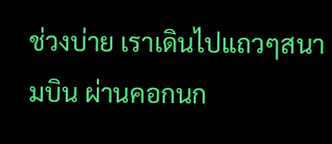ช่วงบ่าย เราเดินไปแถวๆสนามบิน ผ่านคอกนก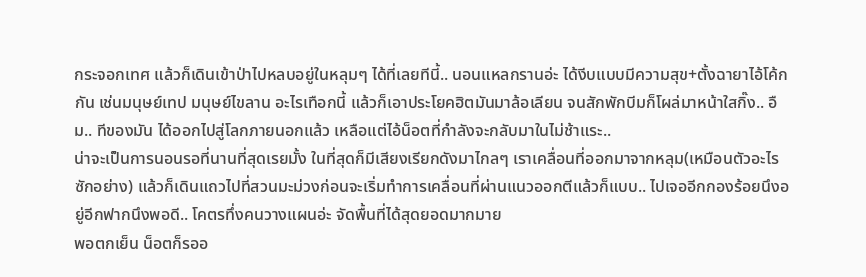กระจอกเทศ แล้วก็เดินเข้าป่าไปหลบอยู่ในหลุมๆ ได้ที่เลยทีนี้.. นอนแหลกรานอ่ะ ได้งีบแบบมีความสุข+ตั้งฉายาไอ้โค้กกัน เช่นมนุษย์เทป มนุษย์ไขลาน อะไรเทือกนี้ แล้วก็เอาประโยคฮิตมันมาล้อเลียน จนสักพักบีมก็โผล่มาหน้าใสกิ๊ง.. อืม.. ทีของมัน ได้ออกไปสู่โลกภายนอกแล้ว เหลือแต่ไอ้น็อตที่กำลังจะกลับมาในไม่ช้าแระ..
น่าจะเป็นการนอนรอที่นานที่สุดเรยมั้ง ในที่สุดก็มีเสียงเรียกดังมาไกลๆ เราเคลื่อนที่ออกมาจากหลุม(เหมือนตัวอะไรซักอย่าง) แล้วก็เดินแถวไปที่สวนมะม่วงก่อนจะเริ่มทำการเคลื่อนที่ผ่านแนวออกตีแล้วก็แบบ.. ไปเจออีกกองร้อยนึงอยู่อีกฟากนึงพอดี.. โคตรทึ่งคนวางแผนอ่ะ จัดพื้นที่ได้สุดยอดมากมาย
พอตกเย็น น็อตก็รออ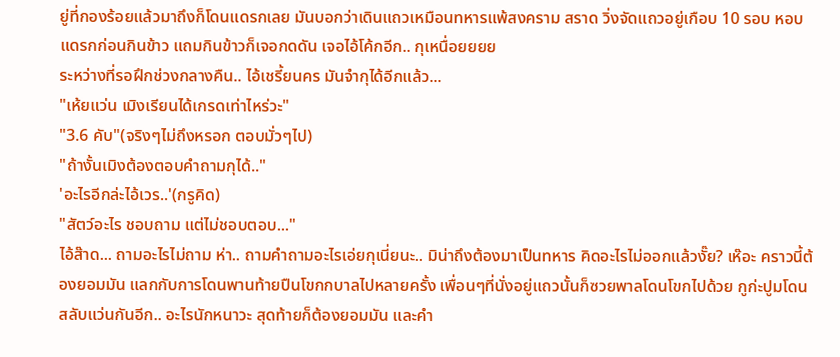ยู่ที่กองร้อยแล้วมาถึงก็โดนแดรกเลย มันบอกว่าเดินแถวเหมือนทหารแพ้สงคราม สราด วิ่งจัดแถวอยู่เกือบ 10 รอบ หอบแดรกก่อนกินข้าว แถมกินข้าวก็เจอกดดัน เจอไอ้โค้กอีก.. กุเหนื่อยยยย
ระหว่างที่รอฝึกช่วงกลางคืน.. ไอ้เชรี้ยนคร มันจำกุได้อีกแล้ว...
"เห้ยแว่น เมิงเรียนได้เกรดเท่าไหร่วะ"
"3.6 คับ"(จริงๆไม่ถึงหรอก ตอบมั่วๆไป)
"ถ้างั้นเมิงต้องตอบคำถามกุได้.."
'อะไรอีกล่ะไอ้เวร..'(กรูคิด)
"สัตว์อะไร ชอบถาม แต่ไม่ชอบตอบ..."
ไอ้ส๊าด... ถามอะไรไม่ถาม ห่า.. ถามคำถามอะไรเอ่ยกุเนี่ยนะ.. มิน่าถึงต้องมาเป็นทหาร คิดอะไรไม่ออกแล้วงั๊ย? เห๊อะ คราวนี้ต้องยอมมัน แลกกับการโดนพานท้ายปืนโขกกบาลไปหลายครั้ง เพื่อนๆที่นั่งอยู่แถวนั้นก็ซวยพาลโดนโขกไปด้วย กูก่ะปูมโดนสลับแว่นกันอีก.. อะไรนักหนาวะ สุดท้ายก็ต้องยอมมัน และคำ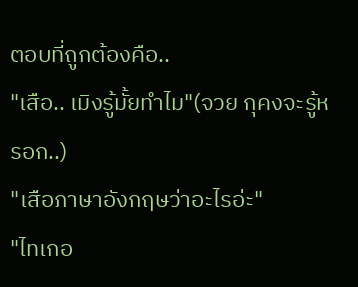ตอบที่ถูกต้องคือ..
"เสือ.. เมิงรู้มั้ยทำไม"(จวย กุคงจะรู้หรอก..)
"เสือภาษาอังกฤษว่าอะไรอ่ะ"
"ไทเกอ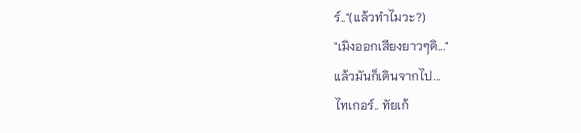ร์.."(แล้วทำไมวะ?)
"เมิงออกเสียงยาวๆดิ..."
แล้วมันก็เดินจากไป...
ไทเกอร์.. ทัยเก้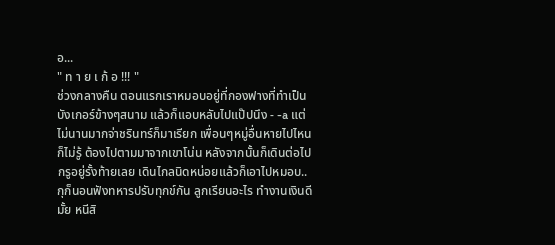อ...
" ท า ย เ ก้ อ !!! "
ช่วงกลางคืน ตอนแรกเราหมอบอยู่ที่กองฟางที่ทำเป็นบังเกอร์ข้างๆสนาม แล้วก็แอบหลับไปแป๊ปนึง - -a แต่ไม่นานมากจ่าชรินทร์ก็มาเรียก เพื่อนๆหมู่อื่นหายไปไหนก็ไม่รู้ ต้องไปตามมาจากเขาโน่น หลังจากนั้นก็เดินต่อไป กรูอยู่รั้งท้ายเลย เดินไกลนิดหน่อยแล้วก็เอาไปหมอบ.. กุก็นอนฟังทหารปรับทุกข์กัน ลูกเรียนอะไร ทำงานเงินดีมั้ย หนีสิ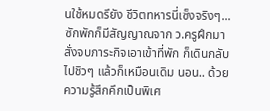นใช้หมดรึยัง ชีวิตทหารนี่เซ็งจริงๆ...
ซักพักก็มีสัญญาณจาก ว.ครูฝึกมา สั่งจบภาระกิจเอาเข้าที่พัก ก็เดินกลับไปชิวๆ แล้วก็เหมือนเดิม นอน.. ด้วยความรู้สึกคึกเป็นพิเศ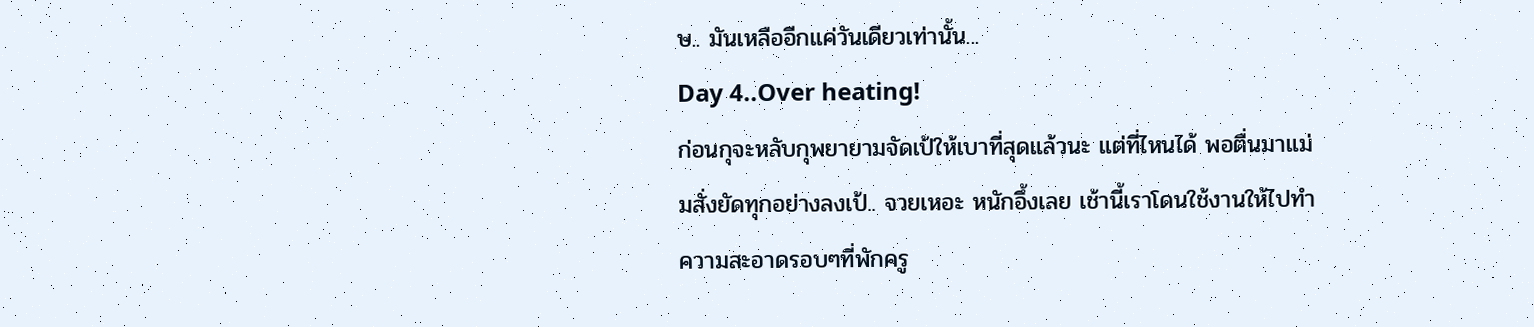ษ.. มันเหลืออีกแค่วันเดียวเท่านั้น...
Day 4..Over heating!
ก่อนกุจะหลับกุพยายามจัดเป้ให้เบาที่สุดแล้วนะ แต่ที่ไหนได้ พอตื่นมาแม่มสั่งยัดทุกอย่างลงเป้.. จวยเหอะ หนักอึ้งเลย เช้านี้เราโดนใช้งานให้ไปทำความสะอาดรอบๆที่พักครู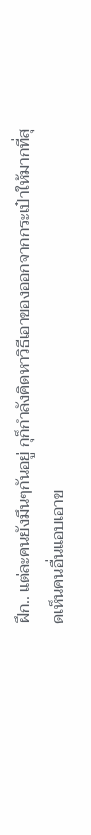ฝึก.. แต่ละคนยังมึนๆกันอยู่ กุก็กำลังคิดหาวิธีเอาของออกจากกระเป๋าให้มากที่สุดเห็นคนอื่นแอบเอาข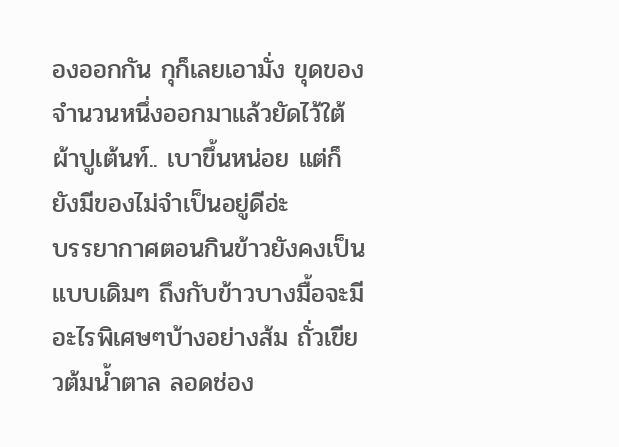องออกกัน กุก็เลยเอามั่ง ขุดของจำนวนหนึ่งออกมาแล้วยัดไว้ใต้ผ้าปูเต้นท์.. เบาขึ้นหน่อย แต่ก็ยังมีของไม่จำเป็นอยู่ดีอ่ะ
บรรยากาศตอนกินข้าวยังคงเป็นแบบเดิมๆ ถึงกับข้าวบางมื้อจะมีอะไรพิเศษๆบ้างอย่างส้ม ถั่วเขียวต้มน้ำตาล ลอดช่อง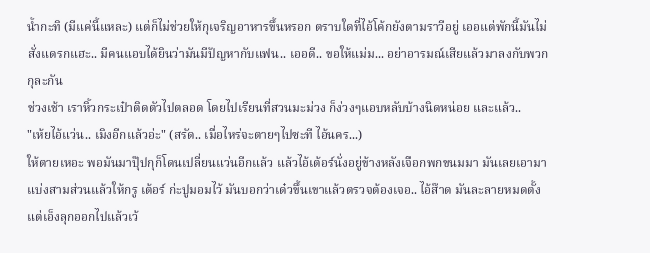น้ำกะทิ (มีแค่นี้แหละ) แต่ก็ไม่ช่วยให้กุเจริญอาหารขึ้นหรอก ตราบใดที่ไอ้โค้กยังตามราวีอยู่ เออแต่พักนี้มันไม่สั่งแดรกแฮะ.. มีคนแอบได้ยินว่ามันมีปัญหากับแฟน.. เออดี.. ขอให้แม่ม... อย่าอารมณ์เสียแล้วมาลงกับพวกกุละกัน
ช่วงเช้า เราหิ้วกระเป๋าติดตัวไปตลอด โดยไปเรียนที่สวนมะม่วง ก็ง่วงๆแอบหลับบ้างนิดหน่อย และแล้ว..
"เห้ยไอ้แว่น.. เมิงอีกแล้วอ่ะ" (สรัด.. เมื่อไหร่จะตายๆไปซะที ไอ้นคร...)
ให้ตายเหอะ พอมันมาปุ๊ปกุก็โดนเปลี่ยนแว่นอีกแล้ว แล้วไอ้เต้อร์นั่งอยู่ข้างหลังเจือกพกขนมมา มันเลยเอามาแบ่งสามส่วนแล้วให้กรู เต้อร์ ก่ะปูมอมไว้ มันบอกว่าเด๋วขึ้นเขาแล้วตรวจต้องเจอ.. ไอ้ส๊าด มันละลายหมดตั้งแต่เอ็งลุกออกไปแล้วเว้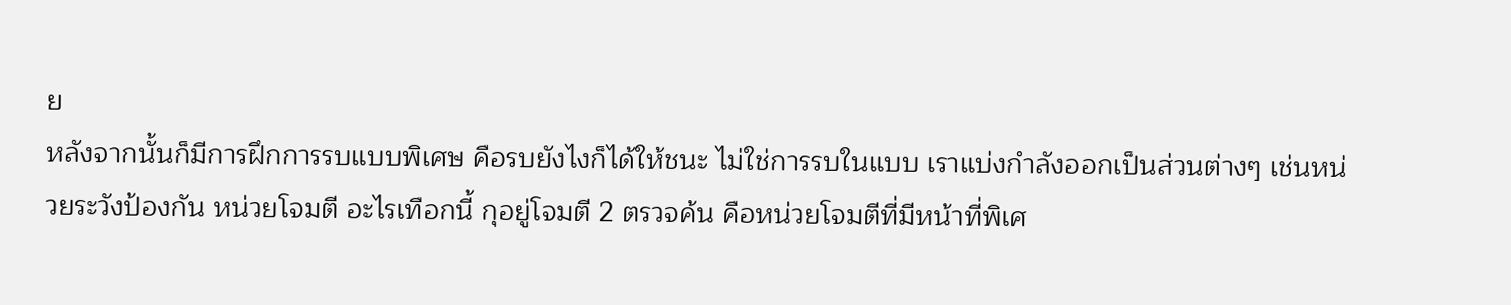ย
หลังจากนั้นก็มีการฝึกการรบแบบพิเศษ คือรบยังไงก็ได้ให้ชนะ ไม่ใช่การรบในแบบ เราแบ่งกำลังออกเป็นส่วนต่างๆ เช่นหน่วยระวังป้องกัน หน่วยโจมตี อะไรเทือกนี้ กุอยู่โจมตี 2 ตรวจค้น คือหน่วยโจมตีที่มีหน้าที่พิเศ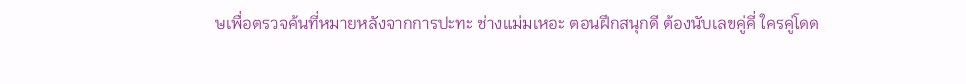ษเพื่อตรวจค้นที่หมายหลังจากการปะทะ ช่างแม่มเหอะ ตอนฝึกสนุกดี ต้องนับเลขคู่คี่ ใครคู่โดด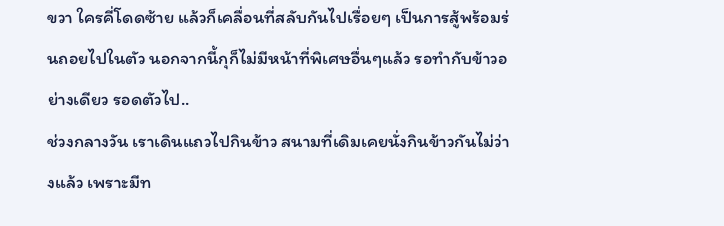ขวา ใครคี่โดดซ้าย แล้วก็เคลื่อนที่สลับกันไปเรื่อยๆ เป็นการสู้พร้อมร่นถอยไปในตัว นอกจากนี้กุก็ไม่มีหน้าที่พิเศษอื่นๆแล้ว รอทำกับข้าวอย่างเดียว รอดตัวไป..
ช่วงกลางวัน เราเดินแถวไปกินข้าว สนามที่เดิมเคยนั่งกินข้าวกันไม่ว่างแล้ว เพราะมีท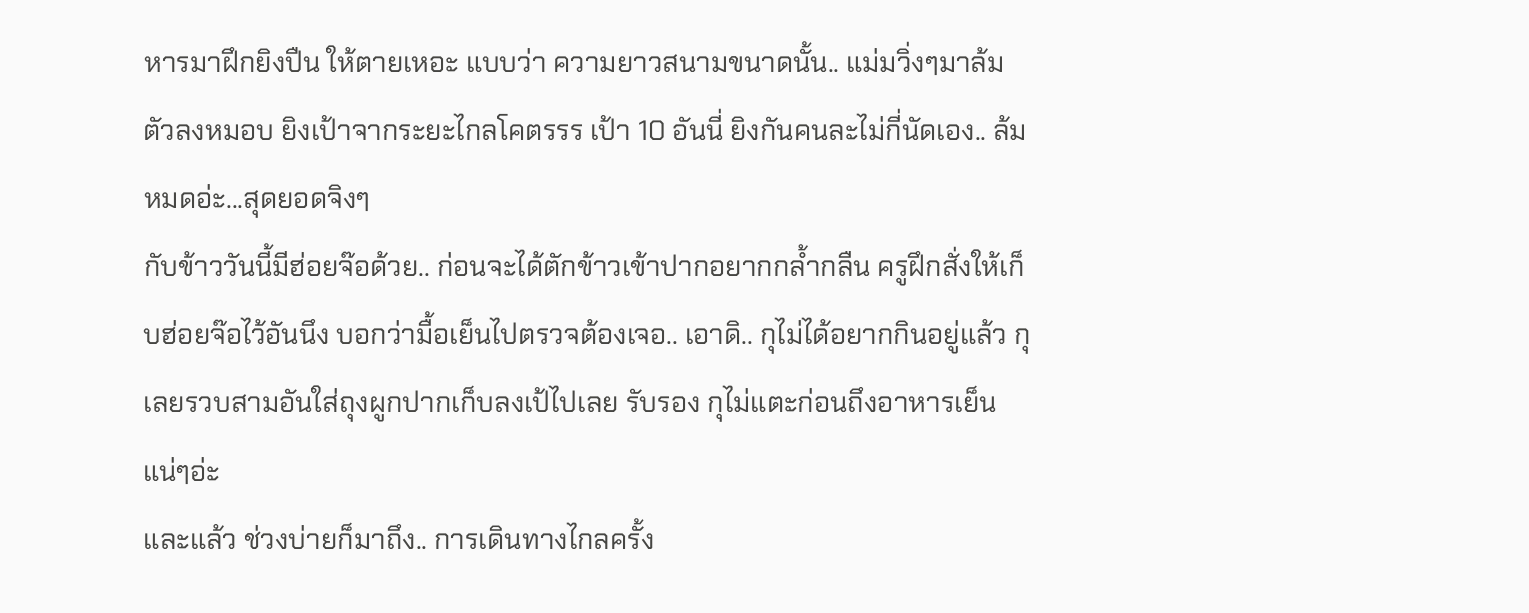หารมาฝึกยิงปืน ให้ตายเหอะ แบบว่า ความยาวสนามขนาดนั้น.. แม่มวิ่งๆมาล้มตัวลงหมอบ ยิงเป้าจากระยะไกลโคตรรร เป้า 10 อันนี่ ยิงกันคนละไม่กี่นัดเอง.. ล้มหมดอ่ะ...สุดยอดจิงๆ
กับข้าววันนี้มีฮ่อยจ๊อด้วย.. ก่อนจะได้ตักข้าวเข้าปากอยากกล้ำกลืน ครูฝึกสั่งให้เก็บฮ่อยจ๊อไว้อันนึง บอกว่ามื้อเย็นไปตรวจต้องเจอ.. เอาดิ.. กุไม่ได้อยากกินอยู่แล้ว กุเลยรวบสามอันใส่ถุงผูกปากเก็บลงเป้ไปเลย รับรอง กุไม่แตะก่อนถึงอาหารเย็นแน่ๆอ่ะ
และแล้ว ช่วงบ่ายก็มาถึง.. การเดินทางไกลครั้ง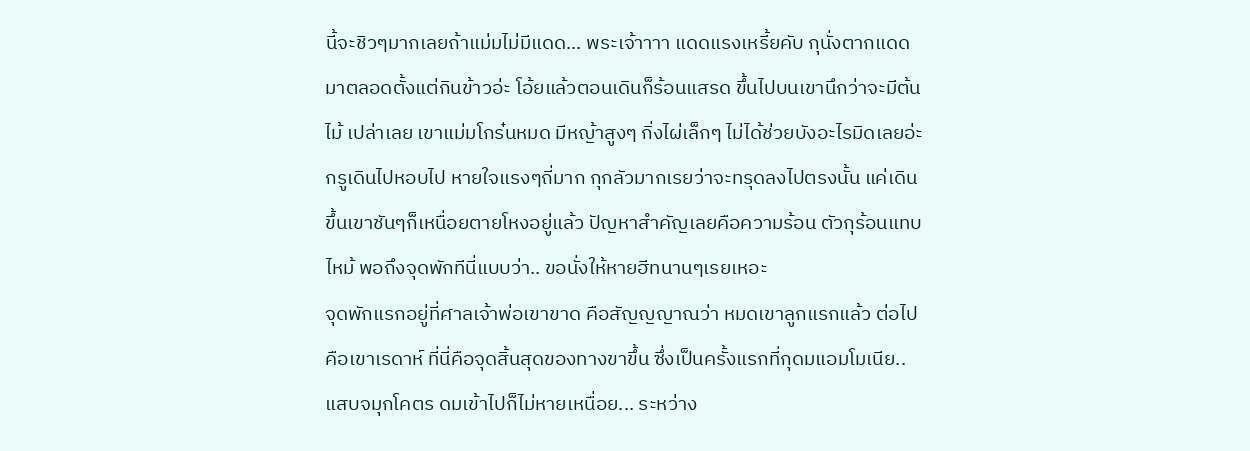นี้จะชิวๆมากเลยถ้าแม่มไม่มีแดด... พระเจ้าาาา แดดแรงเหรี้ยคับ กุนั่งตากแดดมาตลอดตั้งแต่กินข้าวอ่ะ โอ้ยแล้วตอนเดินก็ร้อนแสรด ขึ้นไปบนเขานึกว่าจะมีต้นไม้ เปล่าเลย เขาแม่มโกร๋นหมด มีหญ้าสูงๆ กิ่งไผ่เล็กๆ ไม่ได้ช่วยบังอะไรมิดเลยอ่ะ กรูเดินไปหอบไป หายใจแรงๆถี่มาก กุกลัวมากเรยว่าจะทรุดลงไปตรงนั้น แค่เดินขึ้นเขาชันๆก็เหนื่อยตายโหงอยู่แล้ว ปัญหาสำคัญเลยคือความร้อน ตัวกุร้อนแทบไหม้ พอถึงจุดพักทีนี่แบบว่า.. ขอนั่งให้หายฮีทนานๆเรยเหอะ
จุดพักแรกอยู่ที่ศาลเจ้าพ่อเขาขาด คือสัญญญาณว่า หมดเขาลูกแรกแล้ว ต่อไปคือเขาเรดาห์ ที่นี่คือจุดสิ้นสุดของทางขาขึ้น ซึ่งเป็นครั้งแรกที่กุดมแอมโมเนีย.. แสบจมุกโคตร ดมเข้าไปก็ไม่หายเหนื่อย... ระหว่าง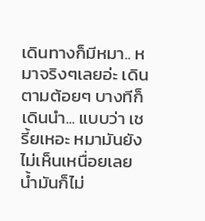เดินทางก็มีหมา.. หมาจริงๆเลยอ่ะ เดินตามต้อยๆ บางทีก็เดินนำ... แบบว่า เชรี้ยเหอะ หมามันยังไม่เห็นเหนื่อยเลย น้ำมันก็ไม่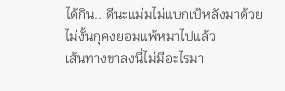ได้กิน.. ดีนะแม่มไม่แบกเป้หลังมาด้วย ไม่งั้นกุคงยอมแพ้หมาไปแล้ว
เส้นทางขาลงนี่ไม่มีอะไรมา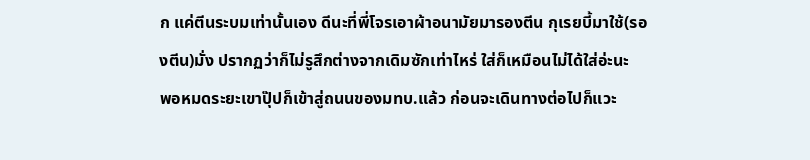ก แค่ตีนระบมเท่านั้นเอง ดีนะที่พี่โจรเอาผ้าอนามัยมารองตีน กุเรยบี้มาใช้(รองตีน)มั่ง ปรากฏว่าก็ไม่รูสึกต่างจากเดิมซักเท่าไหร่ ใส่ก็เหมือนไม่ได้ใส่อ่ะนะ
พอหมดระยะเขาปุ๊ปก็เข้าสู่ถนนของมทบ.แล้ว ก่อนจะเดินทางต่อไปก็แวะ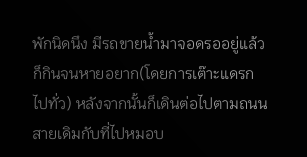พักนิดนึง มีรถขายน้ำมาจอดรออยู่แล้ว ก็กินจนหายอยาก(โดยการเต๊าะแดรกไปทั่ว) หลังจากนั้นก็เดินต่อไปตามถนนสายเดิมกับที่ไปหมอบ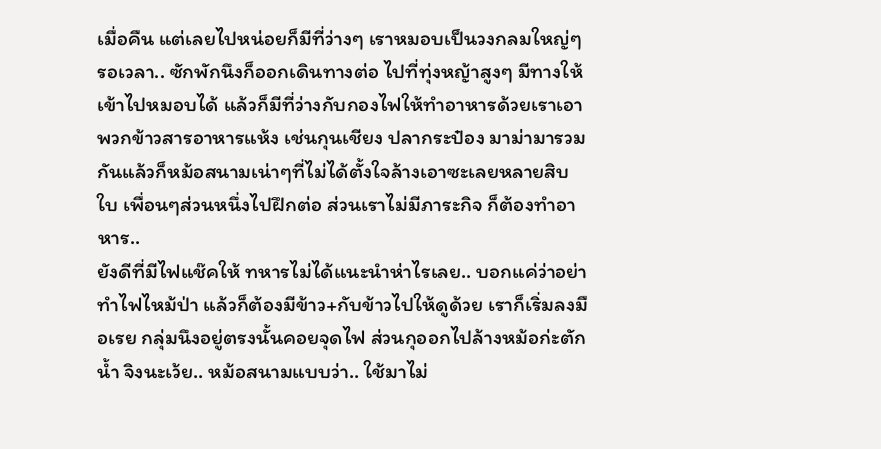เมื่อคืน แต่เลยไปหน่อยก็มีที่ว่างๆ เราหมอบเป็นวงกลมใหญ่ๆ รอเวลา.. ซักพักนึงก็ออกเดินทางต่อ ไปที่ทุ่งหญ้าสูงๆ มีทางให้เข้าไปหมอบได้ แล้วก็มีที่ว่างกับกองไฟให้ทำอาหารด้วยเราเอาพวกข้าวสารอาหารแห้ง เช่นกุนเชียง ปลากระป๋อง มาม่ามารวมกันแล้วก็หม้อสนามเน่าๆที่ไม่ได้ตั้งใจล้างเอาซะเลยหลายสิบใบ เพื่อนๆส่วนหนึ่งไปฝึกต่อ ส่วนเราไม่มีภาระกิจ ก็ต้องทำอาหาร..
ยังดีที่มีไฟแช๊คให้ ทหารไม่ได้แนะนำห่าไรเลย.. บอกแค่ว่าอย่าทำไฟไหม้ป่า แล้วก็ต้องมีข้าว+กับข้าวไปให้ดูด้วย เราก็เริ่มลงมือเรย กลุ่มนึงอยู่ตรงนั้นคอยจุดไฟ ส่วนกุออกไปล้างหม้อก่ะตักน้ำ จิงนะเว้ย.. หม้อสนามแบบว่า.. ใช้มาไม่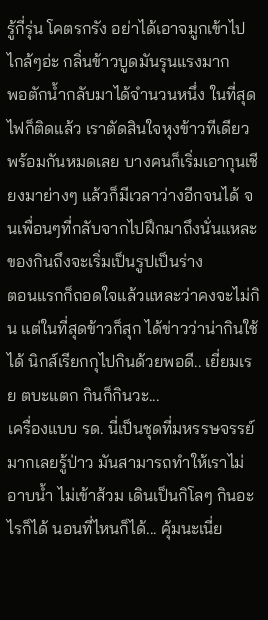รู้กี่รุ่น โคตรกรัง อย่าได้เอาจมูกเข้าไปไกล้ๆอ่ะ กลิ่นข้าวบูดมันรุนแรงมาก
พอตักน้ำกลับมาได้จำนวนหนึ่ง ในที่สุดไฟก็ติดแล้ว เราตัดสินใจหุงข้าวทีเดียวพร้อมกันหมดเลย บางคนก็เริ่มเอากุนเชียงมาย่างๆ แล้วก็มีเวลาว่างอีกจนได้ จนเพื่อนๆที่กลับจากไปฝึกมาถึงนั่นแหละ ของกินถึงจะเริ่มเป็นรูปเป็นร่าง
ตอนแรกก็ถอดใจแล้วแหละว่าคงจะไม่กิน แต่ในที่สุดข้าวก็สุก ได้ข่าวว่าน่ากินใช้ได้ นิกส์เรียกกุไปกินด้วยพอดี.. เยี่ยมเรย ตบะแตก กินก็กินวะ...
เครื่องแบบ รด. นี่เป็นชุดที่มหรรษจรรย์มากเลยรู้ป่าว มันสามารถทำให้เราไม่อาบน้ำ ไม่เข้าส้วม เดินเป็นกิโลๆ กินอะไรก็ได้ นอนที่ไหนก็ได้... คุ้มนะเนี่ย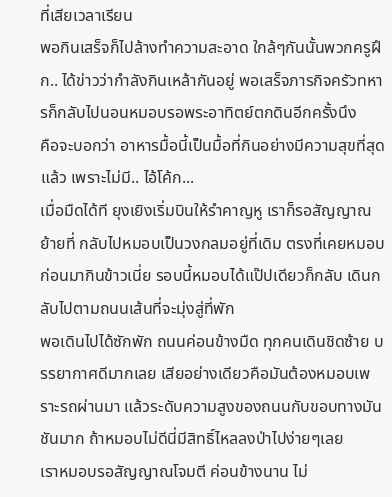ที่เสียเวลาเรียน
พอกินเสร็จก็ไปล้างทำความสะอาด ใกล้ๆกันนั้นพวกครูฝึก.. ได้ข่าวว่ากำลังกินเหล้ากันอยู่ พอเสร็จภารกิจครัวทหารก็กลับไปนอนหมอบรอพระอาทิตย์ตกดินอีกครั้งนึง
คือจะบอกว่า อาหารมื้อนี้เป็นมื้อที่กินอย่างมีความสุขที่สุดแล้ว เพราะไม่มี.. ไอ้โค้ก...
เมื่อมืดได้ที ยุงเยิงเริ่มบินให้รำคาญหู เราก็รอสัญญาณย้ายที่ กลับไปหมอบเป็นวงกลมอยู่ที่เดิม ตรงที่เคยหมอบก่อนมากินข้าวเนี่ย รอบนี้หมอบได้แป๊ปเดียวก็กลับ เดินกลับไปตามถนนเส้นที่จะมุ่งสู่ที่พัก
พอเดินไปได้ซักพัก ถนนค่อนข้างมืด ทุกคนเดินชิดซ้าย บรรยากาศดีมากเลย เสียอย่างเดียวคือมันต้องหมอบเพราะรถผ่านมา แล้วระดับความสูงของถนนกับขอบทางมันชันมาก ถ้าหมอบไม่ดีนี่มีสิทธิ์ไหลลงป่าไปง่ายๆเลย
เราหมอบรอสัญญาณโจมตี ค่อนข้างนาน ไม่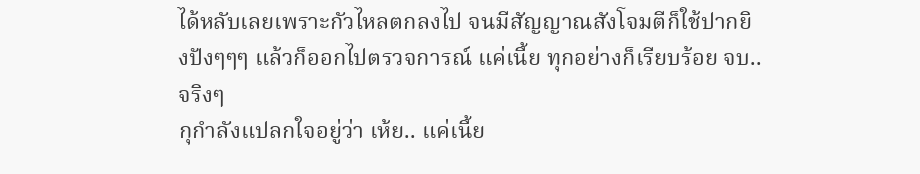ได้หลับเลยเพราะกัวไหลตกลงไป จนมีสัญญาณสังโจมตีก็ใช้ปากยิงปังๆๆๆ แล้วก็ออกไปตรวจการณ์ แค่เนี้ย ทุกอย่างก็เรียบร้อย จบ.. จริงๆ
กุกำลังแปลกใจอยู่ว่า เห้ย.. แค่เนี้ย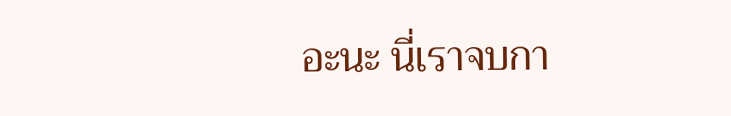อะนะ นี่เราจบกา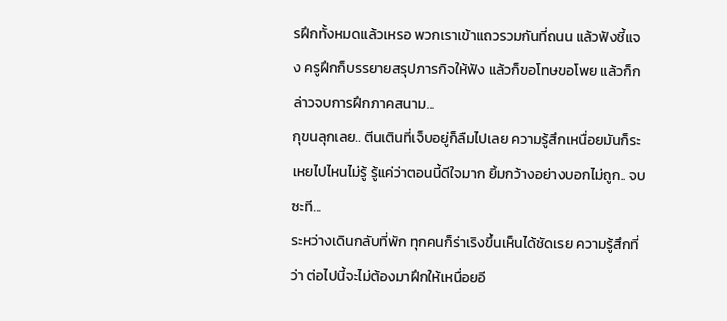รฝึกทั้งหมดแล้วเหรอ พวกเราเข้าแถวรวมกันที่ถนน แล้วฟังชี้แจง ครูฝึกก็บรรยายสรุปภารกิจให้ฟัง แล้วก็ขอโทษขอโพย แล้วก็กล่าวจบการฝึกภาคสนาม...
กุขนลุกเลย.. ตีนเตินที่เจ็บอยู่ก็ลืมไปเลย ความรู้สึกเหนื่อยมันก็ระเหยไปไหนไม่รู้ รู้แค่ว่าตอนนี้ดีใจมาก ยิ้มกว้างอย่างบอกไม่ถูก.. จบซะที...
ระหว่างเดินกลับที่พัก ทุกคนก็ร่าเริงขึ้นเห็นได้ชัดเรย ความรู้สึกที่ว่า ต่อไปนี้จะไม่ต้องมาฝึกให้เหนื่อยอี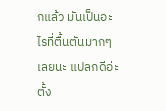กแล้ว มันเป็นอะไรที่ตื้นตันมากๆเลยนะ แปลกดีอ่ะ ตั้ง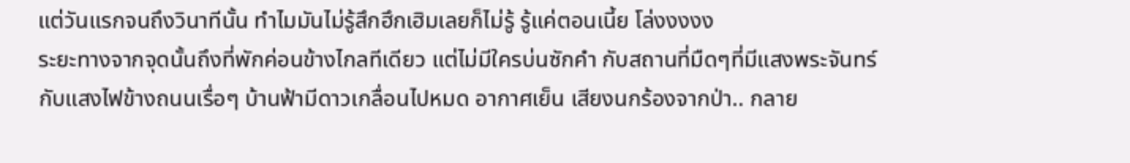แต่วันแรกจนถึงวินาทีนั้น ทำไมมันไม่รู้สึกฮึกเฮิมเลยก็ไม่รู้ รู้แค่ตอนเนี้ย โล่งงงงง
ระยะทางจากจุดนั้นถึงที่พักค่อนข้างไกลทีเดียว แต่ไม่มีใครบ่นซักคำ กับสถานที่มืดๆที่มีแสงพระจันทร์กับแสงไฟข้างถนนเรื่อๆ บ้านฟ้ามีดาวเกลื่อนไปหมด อากาศเย็น เสียงนกร้องจากป่า.. กลาย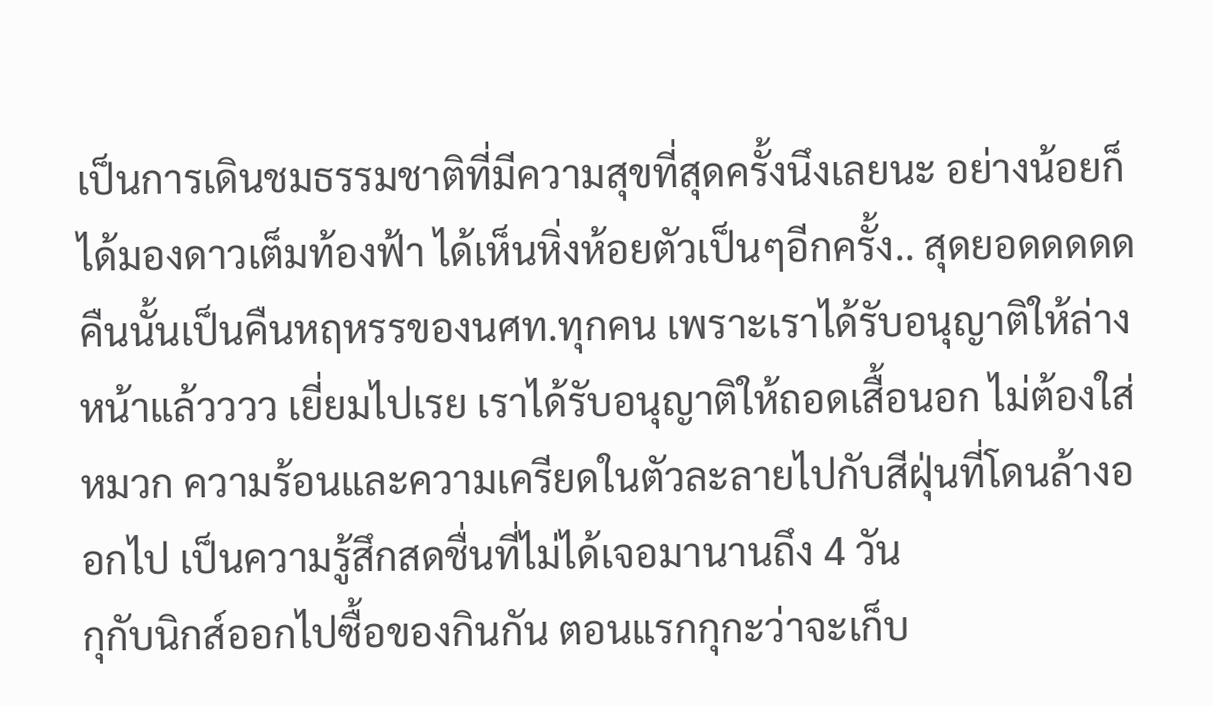เป็นการเดินชมธรรมชาติที่มีความสุขที่สุดครั้งนึงเลยนะ อย่างน้อยก็ได้มองดาวเต็มท้องฟ้า ได้เห็นหิ่งห้อยตัวเป็นๆอีกครั้ง.. สุดยอดดดดด
คืนนั้นเป็นคืนหฤหรรของนศท.ทุกคน เพราะเราได้รับอนุญาติให้ล่างหน้าแล้วววว เยี่ยมไปเรย เราได้รับอนุญาติให้ถอดเสื้อนอก ไม่ต้องใส่หมวก ความร้อนและความเครียดในตัวละลายไปกับสีฝุ่นที่โดนล้างออกไป เป็นความรู้สึกสดชื่นที่ไม่ได้เจอมานานถึง 4 วัน
กุกับนิกส์ออกไปซื้อของกินกัน ตอนแรกกุกะว่าจะเก็บ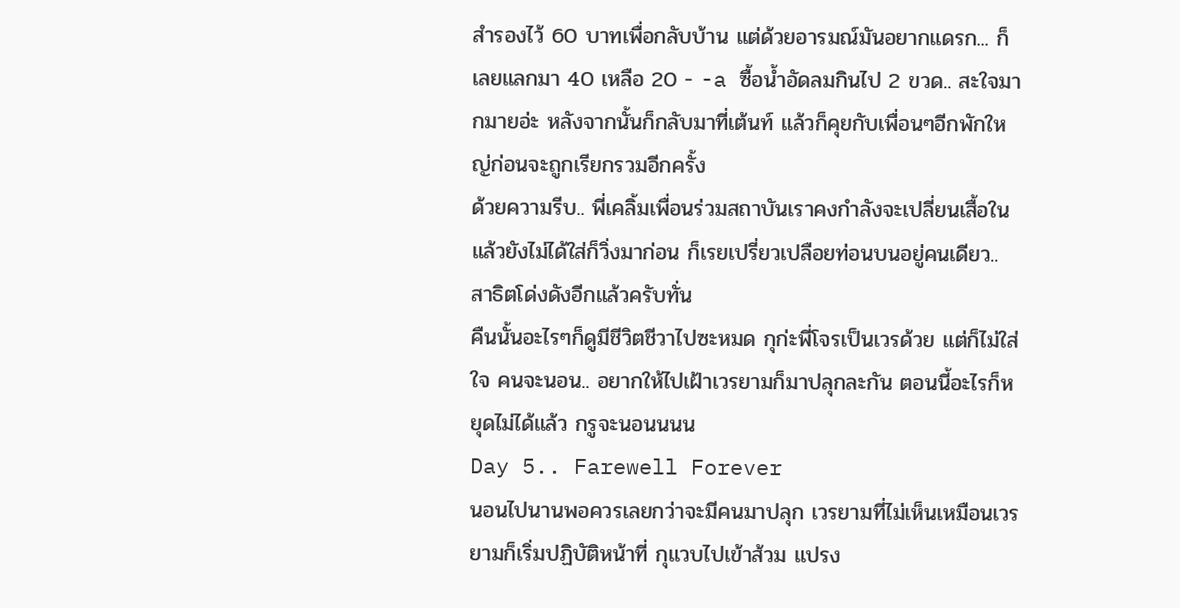สำรองไว้ 60 บาทเพื่อกลับบ้าน แต่ด้วยอารมณ์มันอยากแดรก... ก็เลยแลกมา 40 เหลือ 20 - -a ซื้อน้ำอัดลมกินไป 2 ขวด.. สะใจมากมายอ่ะ หลังจากนั้นก็กลับมาที่เต้นท์ แล้วก็คุยกับเพื่อนๆอีกพักใหญ่ก่อนจะถูกเรียกรวมอีกครั้ง
ด้วยความรีบ.. พี่เคลิ้มเพื่อนร่วมสถาบันเราคงกำลังจะเปลี่ยนเสื้อใน แล้วยังไม่ได้ใส่ก็วิ่งมาก่อน ก็เรยเปรี่ยวเปลือยท่อนบนอยู่คนเดียว.. สาธิตโด่งดังอีกแล้วครับทั่น
คืนนั้นอะไรๆก็ดูมีชีวิตชีวาไปซะหมด กุก่ะพี่โจรเป็นเวรด้วย แต่ก็ไม่ใส่ใจ คนจะนอน.. อยากให้ไปเฝ้าเวรยามก็มาปลุกละกัน ตอนนี้อะไรก็หยุดไม่ได้แล้ว กรูจะนอนนนน
Day 5.. Farewell Forever
นอนไปนานพอควรเลยกว่าจะมีคนมาปลุก เวรยามที่ไม่เห็นเหมือนเวรยามก็เริ่มปฏิบัติหน้าที่ กุแวบไปเข้าส้วม แปรง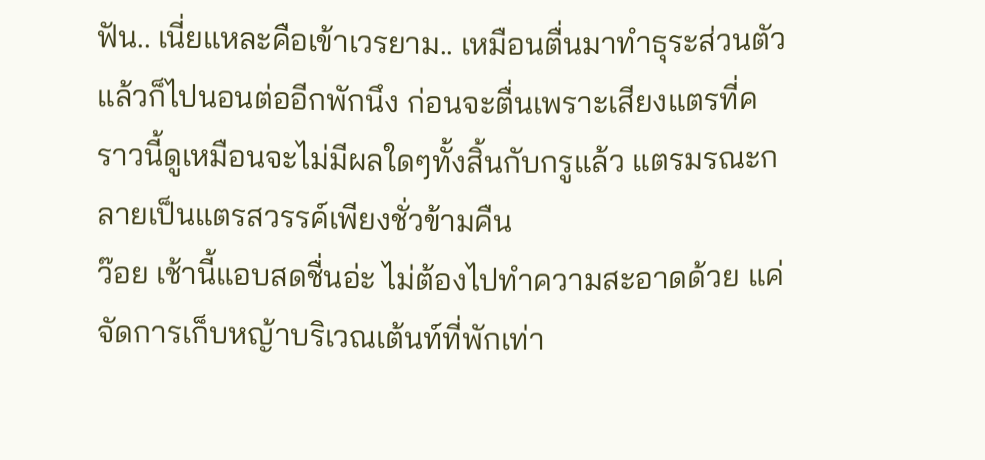ฟัน.. เนี่ยแหละคือเข้าเวรยาม.. เหมือนตื่นมาทำธุระส่วนตัวแล้วก็ไปนอนต่ออีกพักนึง ก่อนจะตื่นเพราะเสียงแตรที่คราวนี้ดูเหมือนจะไม่มีผลใดๆทั้งสิ้นกับกรูแล้ว แตรมรณะกลายเป็นแตรสวรรค์เพียงชั่วข้ามคืน
ว๊อย เช้านี้แอบสดชื่นอ่ะ ไม่ต้องไปทำความสะอาดด้วย แค่จัดการเก็บหญ้าบริเวณเต้นท์ที่พักเท่า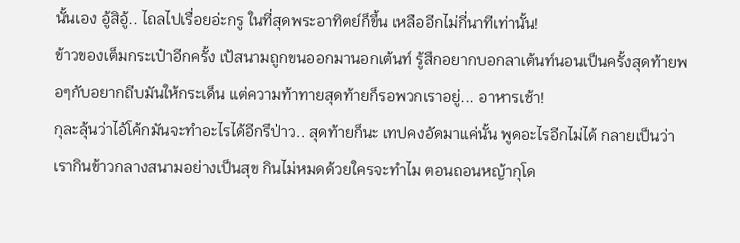นั้นเอง อู้สิอู้.. ไถลไปเรื่อยอ่ะกรู ในที่สุดพระอาทิตย์ก็ขึ้น เหลืออีกไม่กี่นาทีเท่านั้น!
ข้าวของเต็มกระเป๋าอีกครั้ง เป้สนามถูกขนออกมานอกเต้นท์ รู้สึกอยากบอกลาเต้นท์นอนเป็นครั้งสุดท้ายพอๆกับอยากถีบมันให้กระเด็น แต่ความท้าทายสุดท้ายก็รอพวกเราอยู่... อาหารเช้า!
กุละลุ้นว่าไอ้โค้กมันจะทำอะไรได้อีกรึป่าว.. สุดท้ายก็นะ เทปคงอัดมาแค่นั้น พูดอะไรอีกไม่ได้ กลายเป็นว่าเรากินข้าวกลางสนามอย่างเป็นสุข กินไม่หมดด้วยใครจะทำไม ตอนถอนหญ้ากุโด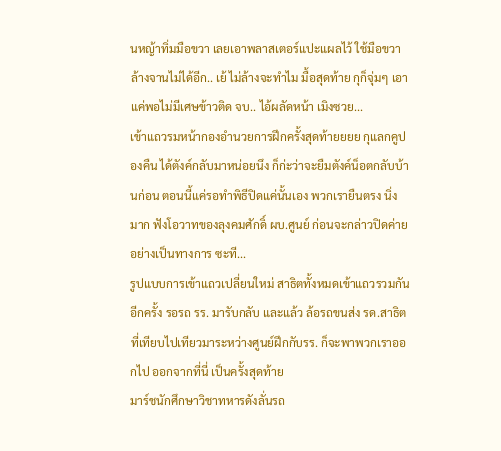นหญ้าทิ่มมือขวา เลยเอาพลาสเตอร์แปะแผลไว้ ใช้มือขวาล้างจานไม่ได้อีก.. เย้ ไม่ล้างจะทำไม มื้อสุดท้าย กุก็จุ่มๆ เอาแค่พอไม่มีเศษข้าวติด จบ.. ไอ้ผลัดหน้า เมิงซวย...
เข้าแถวรมหน้ากองอำนวยการฝึกครั้งสุดท้ายยยย กุแลกคูปองคืน ได้ตังค์กลับมาหน่อยนึง ก็ก่ะว่าจะยืมตังค์น็อตกลับบ้านก่อน ตอนนี้แค่รอทำพิธีปิดแค่นั้นเอง พวกเรายืนตรง นิ่งมาก ฟังโอวาทของลุงคมศักดิ์ ผบ.ศูนย์ ก่อนจะกล่าวปิดค่ายอย่างเป็นทางการ ซะที...
รูปแบบการเข้าแถวเปลี่ยนใหม่ สาธิตทั้งหมดเข้าแถวรวมกันอีกครั้ง รอรถ รร. มารับกลับ และแล้ว ล้อรถขนส่ง รด.สาธิตที่เทียบไปเทียวมาระหว่างศูนย์ฝึกกับรร. ก็จะพาพวกเราออกไป ออกจากที่นี่ เป็นครั้งสุดท้าย
มาร์ชนักศึกษาวิชาทหารดังลั่นรถ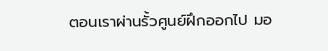ตอนเราผ่านรั้วศูนย์ฝึกออกไป มอ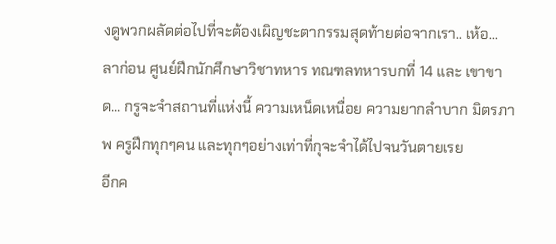งดูพวกผลัดต่อไปที่จะต้องเผิญชะตากรรมสุดท้ายต่อจากเรา.. เห้อ... ลาก่อน ศูนย์ฝึกนักศึกษาวิชาทหาร ทณฑลทหารบกที่ 14 และ เขาขาด... กรูจะจำสถานที่แห่งนี้ ความเหน็ดเหนื่อย ความยากลำบาก มิตรภาพ ครูฝึกทุกๆคน และทุกๆอย่างเท่าที่กุจะจำได้ไปจนวันตายเรย
อีกค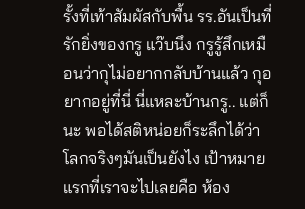รั้งที่เท้าสัมผัสกับพื้น รร.อันเป็นที่รักยิ่งของกรู แว๊บนึง กรูรู้สึกเหมือนว่ากุไม่อยากกลับบ้านแล้ว กุอยากอยู่ที่นี่ นี่แหละบ้านกรู.. แต่ก็นะ พอได้สติหน่อยก็ระลึกได้ว่าโลกจริงๆมันเป็นยังไง เป้าหมายแรกที่เราจะไปเลยคือ ห้อง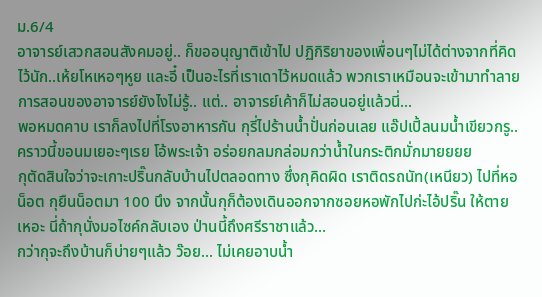ม.6/4
อาจารย์เสวกสอนสังคมอยู่.. ก็ขออนุญาติเข้าไป ปฏิกิริยาของเพื่อนๆไม่ได้ต่างจากที่คิดไว้นัก..เห้ยโหเหอๆหูย และอี๋ เป็นอะไรที่เราเดาไว้หมดแล้ว พวกเราเหมือนจะเข้ามาทำลายการสอนของอาจารย์ยังไงไม่รู้.. แต่.. อาจารย์เค้าก็ไม่สอนอยู่แล้วนี่...
พอหมดคาบ เราก็ลงไปที่โรงอาหารกัน กุรี่ไปร้านน้ำปั่นก่อนเลย แอ๊ปเปิ้ลนมน้ำเขียวกรู.. คราวนี้ขอนมเยอะๆเรย โอ้พระเจ้า อร่อยกลมกล่อมกว่าน้ำในกระติกมั่กมายยยย
กุตัดสินใจว่าจะเกาะปริ๊นกลับบ้านไปตลอดทาง ซึ่งกุคิดผิด เราติดรถนัท(เหนียว) ไปที่หอน็อต กุยืนน็อตมา 100 นึง จากนั้นกุก็ต้องเดินออกจากซอยหอพักไปก่ะไอ้ปริ๊น ให้ตายเหอะ นี่ถ้ากุนั่งมอไซค์กลับเอง ป่านนี้ถึงศรีราชาแล้ว...
กว่ากุจะถึงบ้านก็บ่ายๆแล้ว ว๊อย... ไม่เคยอาบน้ำ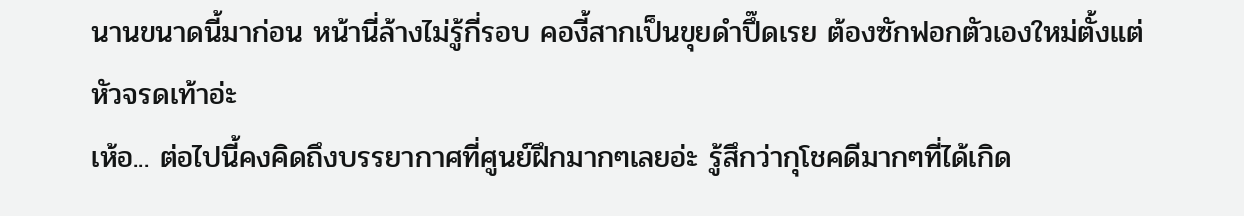นานขนาดนี้มาก่อน หน้านี่ล้างไม่รู้กี่รอบ คองี้สากเป็นขุยดำปึ๊ดเรย ต้องซักฟอกตัวเองใหม่ตั้งแต่หัวจรดเท้าอ่ะ
เห้อ... ต่อไปนี้คงคิดถึงบรรยากาศที่ศูนย์ฝึกมากๆเลยอ่ะ รู้สึกว่ากุโชคดีมากๆที่ได้เกิด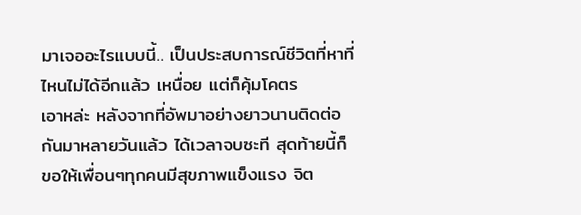มาเจออะไรแบบนี้.. เป็นประสบการณ์ชีวิตที่หาที่ไหนไม่ได้อีกแล้ว เหนื่อย แต่ก็คุ้มโคตร
เอาหล่ะ หลังจากที่อัพมาอย่างยาวนานติดต่อกันมาหลายวันแล้ว ได้เวลาจบซะที สุดท้ายนี้ก็ขอให้เพื่อนๆทุกคนมีสุขภาพแข็งแรง จิต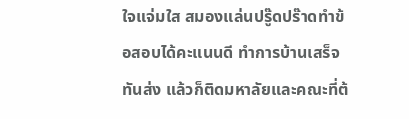ใจแจ่มใส สมองแล่นปรู๊ดปร๊าดทำข้อสอบได้คะแนนดี ทำการบ้านเสร็จทันส่ง แล้วก็ติดมหาลัยและคณะที่ต้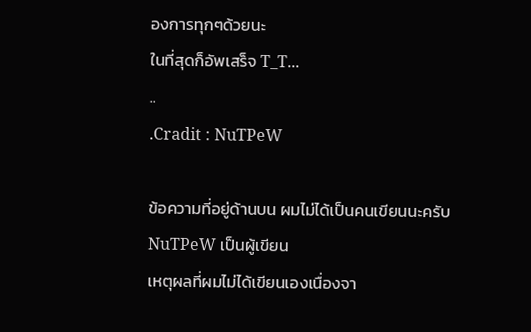องการทุกๆด้วยนะ
ในที่สุดก็อัพเสร็จ T_T...
..
.Cradit : NuTPeW

ข้อความที่อยู่ด้านบน ผมไม่ได้เป็นคนเขียนนะครับ
NuTPeW เป็นผู้เขียน
เหตุผลที่ผมไม่ได้เขียนเองเนื่องจา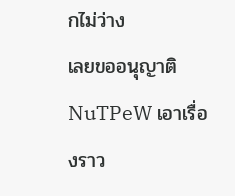กไม่ว่าง
เลยขออนุญาติ NuTPeW เอาเรื่องราว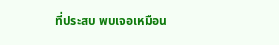ที่ประสบ พบเจอเหมือน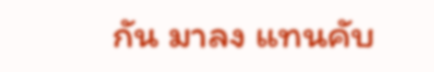กัน มาลง แทนคับ